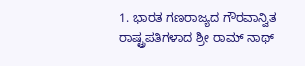1. ಭಾರತ ಗಣರಾಜ್ಯದ ಗೌರವಾನ್ವಿತ ರಾಷ್ಟ್ರಪತಿಗಳಾದ ಶ್ರೀ ರಾಮ್ ನಾಥ್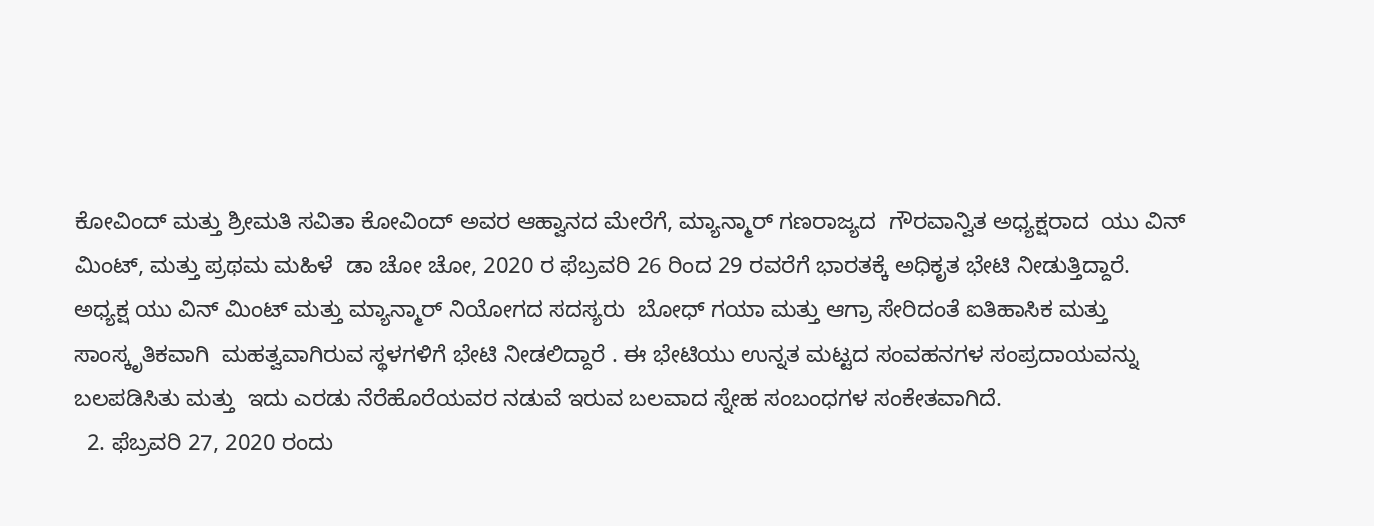ಕೋವಿಂದ್ ಮತ್ತು ಶ್ರೀಮತಿ ಸವಿತಾ ಕೋವಿಂದ್ ಅವರ ಆಹ್ವಾನದ ಮೇರೆಗೆ, ಮ್ಯಾನ್ಮಾರ್ ಗಣರಾಜ್ಯದ  ಗೌರವಾನ್ವಿತ ಅಧ್ಯಕ್ಷರಾದ  ಯು ವಿನ್ ಮಿಂಟ್, ಮತ್ತು ಪ್ರಥಮ ಮಹಿಳೆ  ಡಾ ಚೋ ಚೋ, 2020 ರ ಫೆಬ್ರವರಿ 26 ರಿಂದ 29 ರವರೆಗೆ ಭಾರತಕ್ಕೆ ಅಧಿಕೃತ ಭೇಟಿ ನೀಡುತ್ತಿದ್ದಾರೆ.   ಅಧ್ಯಕ್ಷ ಯು ವಿನ್ ಮಿಂಟ್ ಮತ್ತು ಮ್ಯಾನ್ಮಾರ್ ನಿಯೋಗದ ಸದಸ್ಯರು  ಬೋಧ್ ಗಯಾ ಮತ್ತು ಆಗ್ರಾ ಸೇರಿದಂತೆ ಐತಿಹಾಸಿಕ ಮತ್ತು ಸಾಂಸ್ಕೃತಿಕವಾಗಿ  ಮಹತ್ವವಾಗಿರುವ ಸ್ಥಳಗಳಿಗೆ ಭೇಟಿ ನೀಡಲಿದ್ದಾರೆ . ಈ ಭೇಟಿಯು ಉನ್ನತ ಮಟ್ಟದ ಸಂವಹನಗಳ ಸಂಪ್ರದಾಯವನ್ನು ಬಲಪಡಿಸಿತು ಮತ್ತು  ಇದು ಎರಡು ನೆರೆಹೊರೆಯವರ ನಡುವೆ ಇರುವ ಬಲವಾದ ಸ್ನೇಹ ಸಂಬಂಧಗಳ ಸಂಕೇತವಾಗಿದೆ.
  2. ಫೆಬ್ರವರಿ 27, 2020 ರಂದು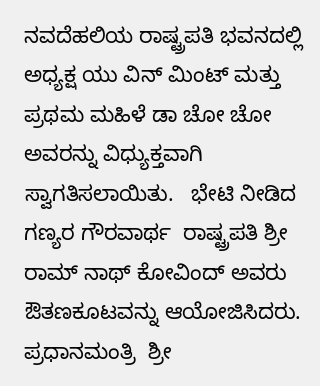ನವದೆಹಲಿಯ ರಾಷ್ಟ್ರಪತಿ ಭವನದಲ್ಲಿ ಅಧ್ಯಕ್ಷ ಯು ವಿನ್ ಮಿಂಟ್ ಮತ್ತು ಪ್ರಥಮ ಮಹಿಳೆ ಡಾ ಚೋ ಚೋ ಅವರನ್ನು ವಿಧ್ಯುಕ್ತವಾಗಿ  ಸ್ವಾಗತಿಸಲಾಯಿತು.   ಭೇಟಿ ನೀಡಿದ ಗಣ್ಯರ ಗೌರವಾರ್ಥ  ರಾಷ್ಟ್ರಪತಿ ಶ್ರೀ ರಾಮ್ ನಾಥ್ ಕೋವಿಂದ್ ಅವರು ಔತಣಕೂಟವನ್ನು ಆಯೋಜಿಸಿದರು.   ಪ್ರಧಾನಮಂತ್ರಿ  ಶ್ರೀ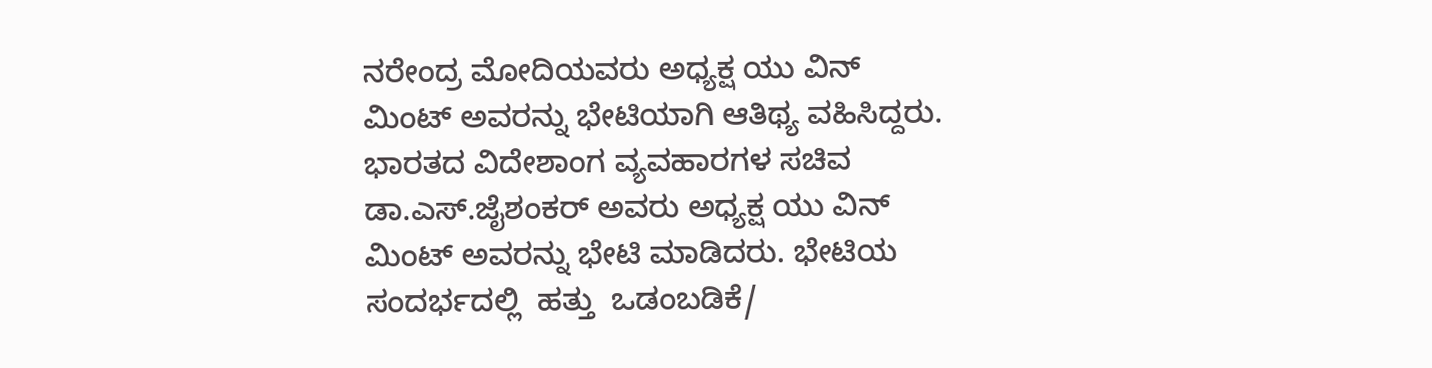ನರೇಂದ್ರ ಮೋದಿಯವರು ಅಧ್ಯಕ್ಷ ಯು ವಿನ್ ಮಿಂಟ್ ಅವರನ್ನು ಭೇಟಿಯಾಗಿ ಆತಿಥ್ಯ ವಹಿಸಿದ್ದರು.  ಭಾರತದ ವಿದೇಶಾಂಗ ವ್ಯವಹಾರಗಳ ಸಚಿವ ಡಾ.ಎಸ್.ಜೈಶಂಕರ್ ಅವರು ಅಧ್ಯಕ್ಷ ಯು ವಿನ್ ಮಿಂಟ್ ಅವರನ್ನು ಭೇಟಿ ಮಾಡಿದರು. ಭೇಟಿಯ ಸಂದರ್ಭದಲ್ಲಿ  ಹತ್ತು  ಒಡಂಬಡಿಕೆ/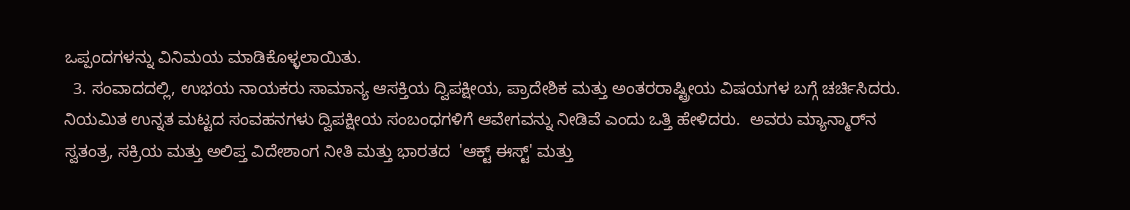ಒಪ್ಪಂದಗಳನ್ನು ವಿನಿಮಯ ಮಾಡಿಕೊಳ್ಳಲಾಯಿತು.
  3. ಸಂವಾದದಲ್ಲಿ, ಉಭಯ ನಾಯಕರು ಸಾಮಾನ್ಯ ಆಸಕ್ತಿಯ ದ್ವಿಪಕ್ಷೀಯ, ಪ್ರಾದೇಶಿಕ ಮತ್ತು ಅಂತರರಾಷ್ಟ್ರೀಯ ವಿಷಯಗಳ ಬಗ್ಗೆ ಚರ್ಚಿಸಿದರು. ನಿಯಮಿತ ಉನ್ನತ ಮಟ್ಟದ ಸಂವಹನಗಳು ದ್ವಿಪಕ್ಷೀಯ ಸಂಬಂಧಗಳಿಗೆ ಆವೇಗವನ್ನು ನೀಡಿವೆ ಎಂದು ಒತ್ತಿ ಹೇಳಿದರು.  ಅವರು ಮ್ಯಾನ್ಮಾರ್‌ನ ಸ್ವತಂತ್ರ, ಸಕ್ರಿಯ ಮತ್ತು ಅಲಿಪ್ತ ವಿದೇಶಾಂಗ ನೀತಿ ಮತ್ತು ಭಾರತದ  'ಆಕ್ಟ್ ಈಸ್ಟ್' ಮತ್ತು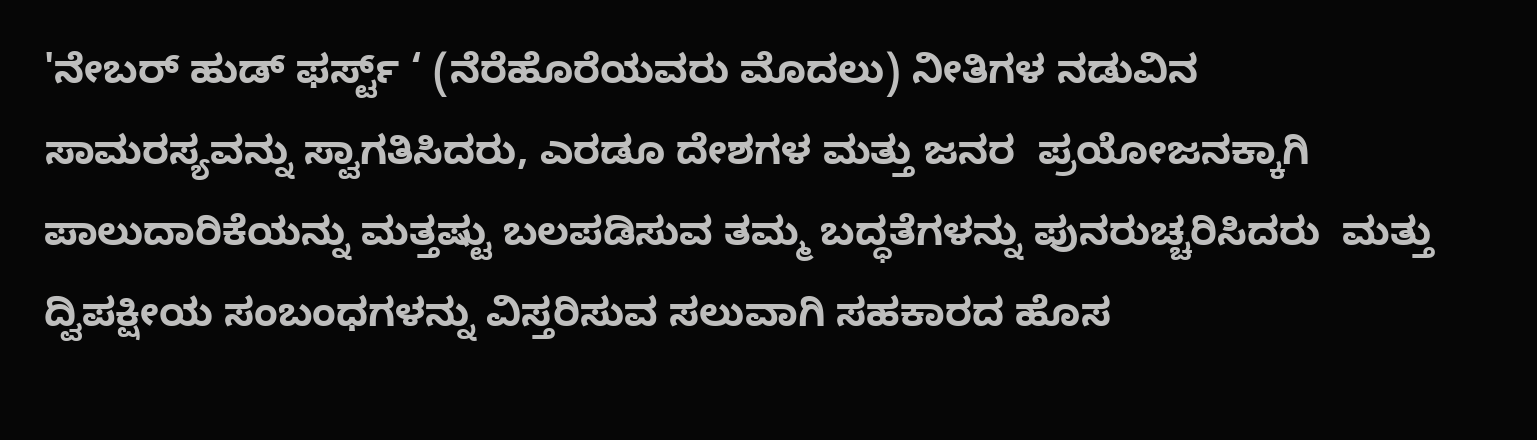'ನೇಬರ್ ಹುಡ್ ಫರ್ಸ್ಟ್ ‘ (ನೆರೆಹೊರೆಯವರು ಮೊದಲು) ನೀತಿಗಳ ನಡುವಿನ  ಸಾಮರಸ್ಯವನ್ನು ಸ್ವಾಗತಿಸಿದರು, ಎರಡೂ ದೇಶಗಳ ಮತ್ತು ಜನರ  ಪ್ರಯೋಜನಕ್ಕಾಗಿ ಪಾಲುದಾರಿಕೆಯನ್ನು ಮತ್ತಷ್ಟು ಬಲಪಡಿಸುವ ತಮ್ಮ ಬದ್ಧತೆಗಳನ್ನು ಪುನರುಚ್ಚರಿಸಿದರು  ಮತ್ತು ದ್ವಿಪಕ್ಷೀಯ ಸಂಬಂಧಗಳನ್ನು ವಿಸ್ತರಿಸುವ ಸಲುವಾಗಿ ಸಹಕಾರದ ಹೊಸ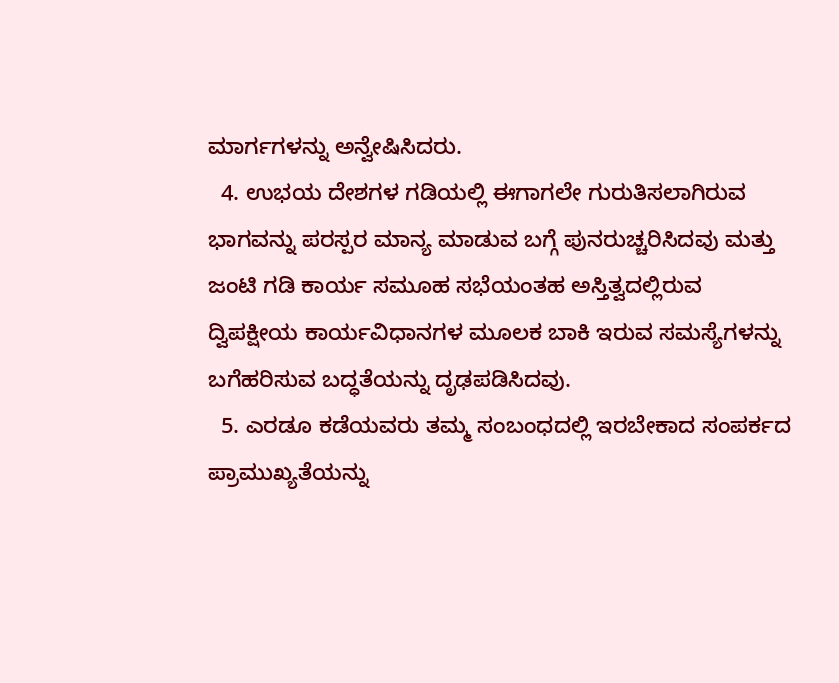ಮಾರ್ಗಗಳನ್ನು ಅನ್ವೇಷಿಸಿದರು.
  4. ಉಭಯ ದೇಶಗಳ ಗಡಿಯಲ್ಲಿ ಈಗಾಗಲೇ ಗುರುತಿಸಲಾಗಿರುವ ಭಾಗವನ್ನು ಪರಸ್ಪರ ಮಾನ್ಯ ಮಾಡುವ ಬಗ್ಗೆ ಪುನರುಚ್ಚರಿಸಿದವು ಮತ್ತು ಜಂಟಿ ಗಡಿ ಕಾರ್ಯ ಸಮೂಹ ಸಭೆಯಂತಹ ಅಸ್ತಿತ್ವದಲ್ಲಿರುವ ದ್ವಿಪಕ್ಷೀಯ ಕಾರ್ಯವಿಧಾನಗಳ ಮೂಲಕ ಬಾಕಿ ಇರುವ ಸಮಸ್ಯೆಗಳನ್ನು ಬಗೆಹರಿಸುವ ಬದ್ಧತೆಯನ್ನು ದೃಢಪಡಿಸಿದವು.
  5. ಎರಡೂ ಕಡೆಯವರು ತಮ್ಮ ಸಂಬಂಧದಲ್ಲಿ ಇರಬೇಕಾದ ಸಂಪರ್ಕದ ಪ್ರಾಮುಖ್ಯತೆಯನ್ನು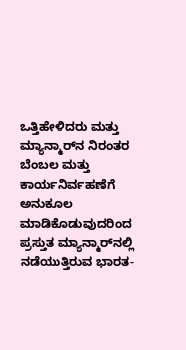ಒತ್ತಿಹೇಳಿದರು ಮತ್ತು ಮ್ಯಾನ್ಮಾರ್‌ನ ನಿರಂತರ ಬೆಂಬಲ ಮತ್ತು ಕಾರ್ಯನಿರ್ವಹಣೆಗೆ ಅನುಕೂಲ ಮಾಡಿಕೊಡುವುದರಿಂದ  ಪ್ರಸ್ತುತ ಮ್ಯಾನ್ಮಾರ್‌ನಲ್ಲಿ ನಡೆಯುತ್ತಿರುವ ಭಾರತ-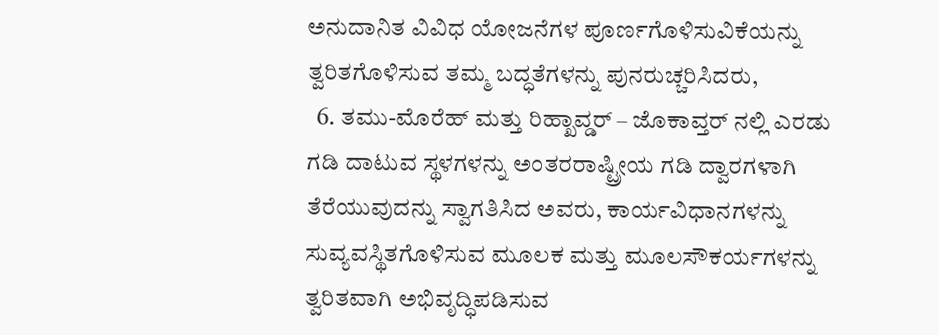ಅನುದಾನಿತ ವಿವಿಧ ಯೋಜನೆಗಳ ಪೂರ್ಣಗೊಳಿಸುವಿಕೆಯನ್ನು  ತ್ವರಿತಗೊಳಿಸುವ ತಮ್ಮ ಬದ್ಧತೆಗಳನ್ನು ಪುನರುಚ್ಚರಿಸಿದರು,
  6. ತಮು-ಮೊರೆಹ್ ಮತ್ತು ರಿಹ್ಖಾವ್ಡರ್ – ಜೊಕಾವ್ತರ್ ನಲ್ಲಿ ಎರಡು ಗಡಿ ದಾಟುವ ಸ್ಥಳಗಳನ್ನು ಅಂತರರಾಷ್ಟ್ರೀಯ ಗಡಿ ದ್ವಾರಗಳಾಗಿ ತೆರೆಯುವುದನ್ನು ಸ್ವಾಗತಿಸಿದ ಅವರು, ಕಾರ್ಯವಿಧಾನಗಳನ್ನು ಸುವ್ಯವಸ್ಥಿತಗೊಳಿಸುವ ಮೂಲಕ ಮತ್ತು ಮೂಲಸೌಕರ್ಯಗಳನ್ನು ತ್ವರಿತವಾಗಿ ಅಭಿವೃದ್ಧಿಪಡಿಸುವ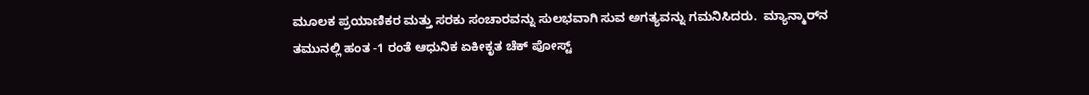ಮೂಲಕ ಪ್ರಯಾಣಿಕರ ಮತ್ತು ಸರಕು ಸಂಚಾರವನ್ನು ಸುಲಭವಾಗಿ ಸುವ ಅಗತ್ಯವನ್ನು ಗಮನಿಸಿದರು.  ಮ್ಯಾನ್ಮಾರ್‌ನ ತಮುನಲ್ಲಿ ಹಂತ -1 ರಂತೆ ಆಧುನಿಕ ಏಕೀಕೃತ ಚೆಕ್ ಪೋಸ್ಟ್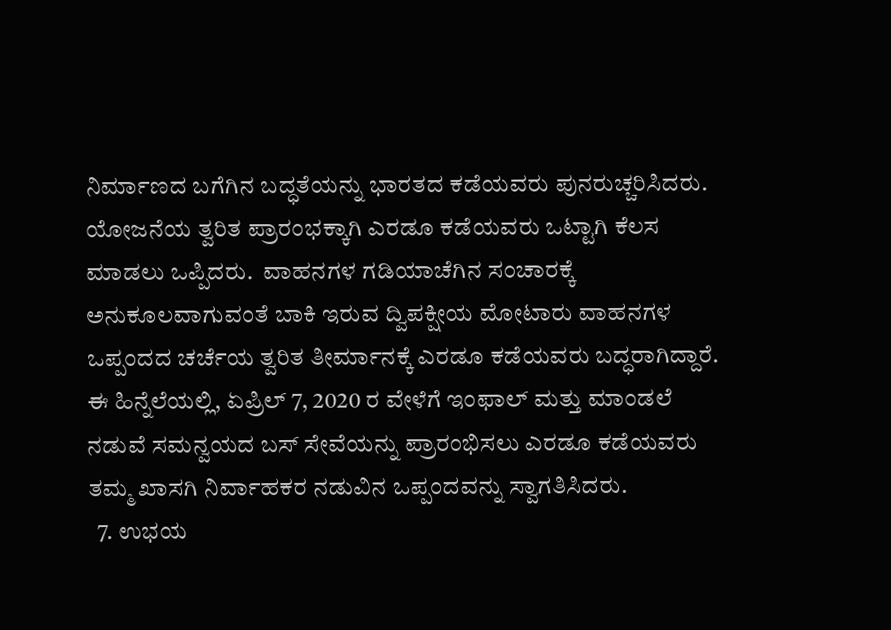ನಿರ್ಮಾಣದ ಬಗೆಗಿನ ಬದ್ಧತೆಯನ್ನು ಭಾರತದ ಕಡೆಯವರು ಪುನರುಚ್ಚರಿಸಿದರು. ಯೋಜನೆಯ ತ್ವರಿತ ಪ್ರಾರಂಭಕ್ಕಾಗಿ ಎರಡೂ ಕಡೆಯವರು ಒಟ್ಟಾಗಿ ಕೆಲಸ ಮಾಡಲು ಒಪ್ಪಿದರು.  ವಾಹನಗಳ ಗಡಿಯಾಚೆಗಿನ ಸಂಚಾರಕ್ಕೆ ಅನುಕೂಲವಾಗುವಂತೆ ಬಾಕಿ ಇರುವ ದ್ವಿಪಕ್ಷೀಯ ಮೋಟಾರು ವಾಹನಗಳ ಒಪ್ಪಂದದ ಚರ್ಚೆಯ ತ್ವರಿತ ತೀರ್ಮಾನಕ್ಕೆ ಎರಡೂ ಕಡೆಯವರು ಬದ್ಧರಾಗಿದ್ದಾರೆ.  ಈ ಹಿನ್ನೆಲೆಯಲ್ಲಿ, ಏಪ್ರಿಲ್ 7, 2020 ರ ವೇಳೆಗೆ ಇಂಫಾಲ್ ಮತ್ತು ಮಾಂಡಲೆ ನಡುವೆ ಸಮನ್ವಯದ ಬಸ್ ಸೇವೆಯನ್ನು ಪ್ರಾರಂಭಿಸಲು ಎರಡೂ ಕಡೆಯವರು ತಮ್ಮ ಖಾಸಗಿ ನಿರ್ವಾಹಕರ ನಡುವಿನ ಒಪ್ಪಂದವನ್ನು ಸ್ವಾಗತಿಸಿದರು.
  7. ಉಭಯ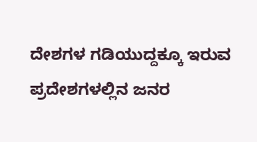ದೇಶಗಳ ಗಡಿಯುದ್ದಕ್ಕೂ ಇರುವ ಪ್ರದೇಶಗಳಲ್ಲಿನ ಜನರ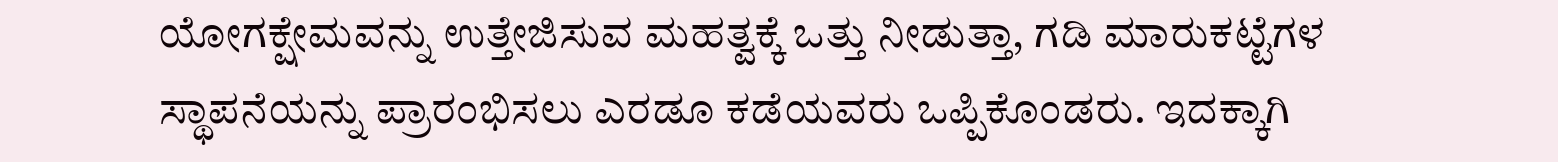ಯೋಗಕ್ಷೇಮವನ್ನು ಉತ್ತೇಜಿಸುವ ಮಹತ್ವಕ್ಕೆ ಒತ್ತು ನೀಡುತ್ತಾ, ಗಡಿ ಮಾರುಕಟ್ಟೆಗಳ ಸ್ಥಾಪನೆಯನ್ನು ಪ್ರಾರಂಭಿಸಲು ಎರಡೂ ಕಡೆಯವರು ಒಪ್ಪಿಕೊಂಡರು. ಇದಕ್ಕಾಗಿ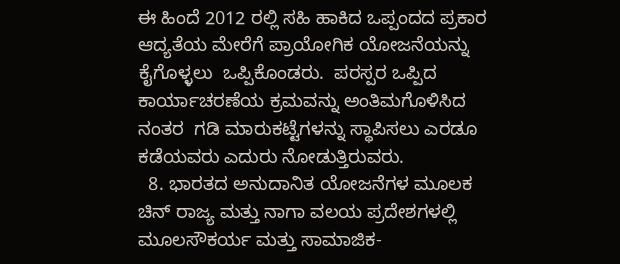ಈ ಹಿಂದೆ 2012 ರಲ್ಲಿ ಸಹಿ ಹಾಕಿದ ಒಪ್ಪಂದದ ಪ್ರಕಾರ ಆದ್ಯತೆಯ ಮೇರೆಗೆ ಪ್ರಾಯೋಗಿಕ ಯೋಜನೆಯನ್ನು ಕೈಗೊಳ್ಳಲು  ಒಪ್ಪಿಕೊಂಡರು.  ಪರಸ್ಪರ ಒಪ್ಪಿದ ಕಾರ್ಯಾಚರಣೆಯ ಕ್ರಮವನ್ನು ಅಂತಿಮಗೊಳಿಸಿದ ನಂತರ  ಗಡಿ ಮಾರುಕಟ್ಟೆಗಳನ್ನು ಸ್ಥಾಪಿಸಲು ಎರಡೂ ಕಡೆಯವರು ಎದುರು ನೋಡುತ್ತಿರುವರು.
  8. ಭಾರತದ ಅನುದಾನಿತ ಯೋಜನೆಗಳ ಮೂಲಕ ಚಿನ್ ರಾಜ್ಯ ಮತ್ತು ನಾಗಾ ವಲಯ ಪ್ರದೇಶಗಳಲ್ಲಿ ಮೂಲಸೌಕರ್ಯ ಮತ್ತು ಸಾಮಾಜಿಕ-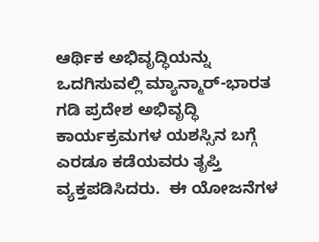ಆರ್ಥಿಕ ಅಭಿವೃದ್ಧಿಯನ್ನು ಒದಗಿಸುವಲ್ಲಿ ಮ್ಯಾನ್ಮಾರ್-ಭಾರತ ಗಡಿ ಪ್ರದೇಶ ಅಭಿವೃದ್ಧಿ ಕಾರ್ಯಕ್ರಮಗಳ ಯಶಸ್ಸಿನ ಬಗ್ಗೆ ಎರಡೂ ಕಡೆಯವರು ತೃಪ್ತಿ ವ್ಯಕ್ತಪಡಿಸಿದರು.  ಈ ಯೋಜನೆಗಳ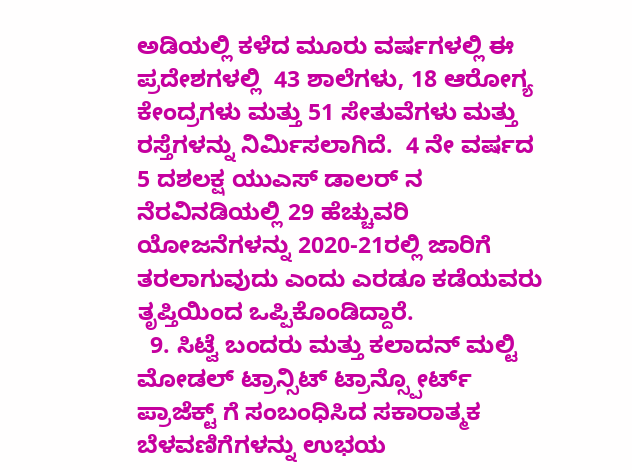ಅಡಿಯಲ್ಲಿ ಕಳೆದ ಮೂರು ವರ್ಷಗಳಲ್ಲಿ ಈ ಪ್ರದೇಶಗಳಲ್ಲಿ  43 ಶಾಲೆಗಳು, 18 ಆರೋಗ್ಯ ಕೇಂದ್ರಗಳು ಮತ್ತು 51 ಸೇತುವೆಗಳು ಮತ್ತು ರಸ್ತೆಗಳನ್ನು ನಿರ್ಮಿಸಲಾಗಿದೆ.  4 ನೇ ವರ್ಷದ 5 ದಶಲಕ್ಷ ಯುಎಸ್ ಡಾಲರ್ ನ ನೆರವಿನಡಿಯಲ್ಲಿ 29 ಹೆಚ್ಚುವರಿ ಯೋಜನೆಗಳನ್ನು 2020-21ರಲ್ಲಿ ಜಾರಿಗೆ ತರಲಾಗುವುದು ಎಂದು ಎರಡೂ ಕಡೆಯವರು ತೃಪ್ತಿಯಿಂದ ಒಪ್ಪಿಕೊಂಡಿದ್ದಾರೆ.
  9. ಸಿಟ್ವೆ ಬಂದರು ಮತ್ತು ಕಲಾದನ್ ಮಲ್ಟಿ ಮೋಡಲ್ ಟ್ರಾನ್ಸಿಟ್ ಟ್ರಾನ್ಸ್ಪೋರ್ಟ್ ಪ್ರಾಜೆಕ್ಟ್ ಗೆ ಸಂಬಂಧಿಸಿದ ಸಕಾರಾತ್ಮಕ ಬೆಳವಣಿಗೆಗಳನ್ನು ಉಭಯ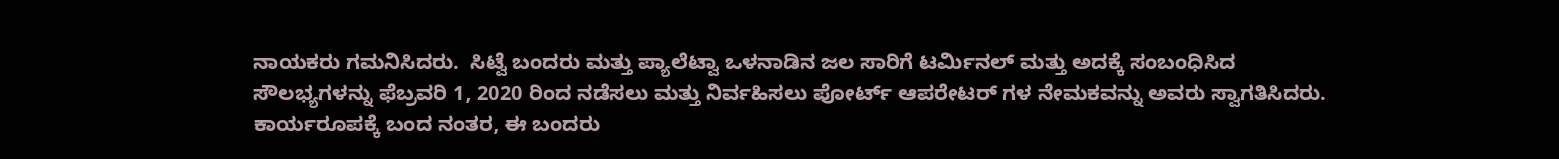ನಾಯಕರು ಗಮನಿಸಿದರು.  ಸಿಟ್ವೆ ಬಂದರು ಮತ್ತು ಪ್ಯಾಲೆಟ್ವಾ ಒಳನಾಡಿನ ಜಲ ಸಾರಿಗೆ ಟರ್ಮಿನಲ್ ಮತ್ತು ಅದಕ್ಕೆ ಸಂಬಂಧಿಸಿದ ಸೌಲಭ್ಯಗಳನ್ನು ಫೆಬ್ರವರಿ 1, 2020 ರಿಂದ ನಡೆಸಲು ಮತ್ತು ನಿರ್ವಹಿಸಲು ಪೋರ್ಟ್ ಆಪರೇಟರ್ ಗಳ ನೇಮಕವನ್ನು ಅವರು ಸ್ವಾಗತಿಸಿದರು. ಕಾರ್ಯರೂಪಕ್ಕೆ ಬಂದ ನಂತರ, ಈ ಬಂದರು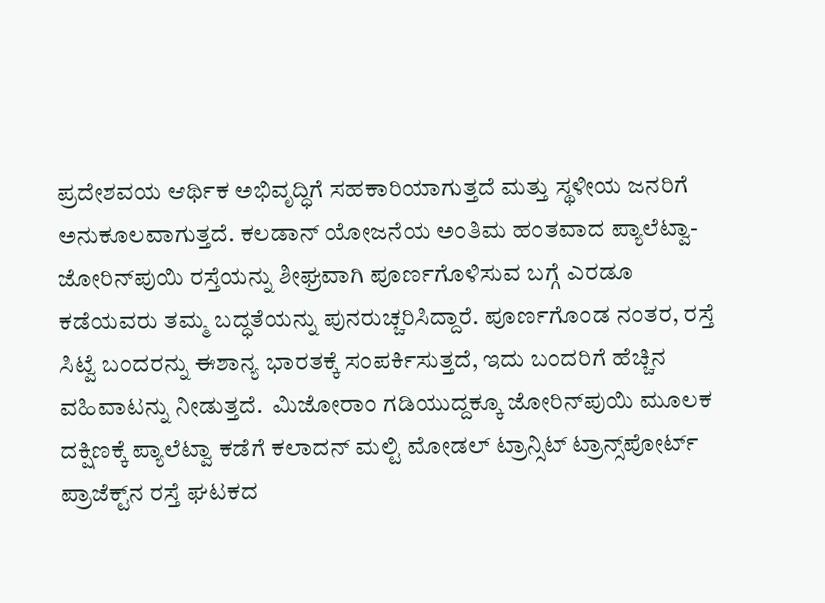ಪ್ರದೇಶವಯ ಆರ್ಥಿಕ ಅಭಿವೃದ್ಧಿಗೆ ಸಹಕಾರಿಯಾಗುತ್ತದೆ ಮತ್ತು ಸ್ಥಳೀಯ ಜನರಿಗೆ ಅನುಕೂಲವಾಗುತ್ತದೆ. ಕಲಡಾನ್ ಯೋಜನೆಯ ಅಂತಿಮ ಹಂತವಾದ ಪ್ಯಾಲೆಟ್ವಾ-ಜೋರಿನ್‌ಪುಯಿ ರಸ್ತೆಯನ್ನು ಶೀಘ್ರವಾಗಿ ಪೂರ್ಣಗೊಳಿಸುವ ಬಗ್ಗೆ ಎರಡೂ ಕಡೆಯವರು ತಮ್ಮ ಬದ್ಧತೆಯನ್ನು ಪುನರುಚ್ಚರಿಸಿದ್ದಾರೆ. ಪೂರ್ಣಗೊಂಡ ನಂತರ, ರಸ್ತೆ ಸಿಟ್ವೆ ಬಂದರನ್ನು ಈಶಾನ್ಯ ಭಾರತಕ್ಕೆ ಸಂಪರ್ಕಿಸುತ್ತದೆ, ಇದು ಬಂದರಿಗೆ ಹೆಚ್ಚಿನ  ವಹಿವಾಟನ್ನು ನೀಡುತ್ತದೆ.  ಮಿಜೋರಾಂ ಗಡಿಯುದ್ದಕ್ಕೂ ಜೋರಿನ್‌ಪುಯಿ ಮೂಲಕ ದಕ್ಷಿಣಕ್ಕೆ ಪ್ಯಾಲೆಟ್ವಾ ಕಡೆಗೆ ಕಲಾದನ್ ಮಲ್ಟಿ ಮೋಡಲ್ ಟ್ರಾನ್ಸಿಟ್ ಟ್ರಾನ್ಸ್‌ಪೋರ್ಟ್ ಪ್ರಾಜೆಕ್ಟ್‌ನ ರಸ್ತೆ ಘಟಕದ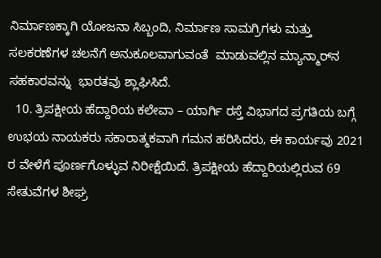ನಿರ್ಮಾಣಕ್ಕಾಗಿ ಯೋಜನಾ ಸಿಬ್ಬಂದಿ, ನಿರ್ಮಾಣ ಸಾಮಗ್ರಿಗಳು ಮತ್ತು ಸಲಕರಣೆಗಳ ಚಲನೆಗೆ ಅನುಕೂಲವಾಗುವಂತೆ  ಮಾಡುವಲ್ಲಿನ ಮ್ಯಾನ್ಮಾರ್‌ನ ಸಹಕಾರವನ್ನು  ಭಾರತವು ಶ್ಲಾಘಿಸಿದೆ.
  10. ತ್ರಿಪಕ್ಷೀಯ ಹೆದ್ದಾರಿಯ ಕಲೇವಾ – ಯಾರ್ಗಿ ರಸ್ತೆ ವಿಭಾಗದ ಪ್ರಗತಿಯ ಬಗ್ಗೆ ಉಭಯ ನಾಯಕರು ಸಕಾರಾತ್ಮಕವಾಗಿ ಗಮನ ಹರಿಸಿದರು, ಈ ಕಾರ್ಯವು 2021 ರ ವೇಳೆಗೆ ಪೂರ್ಣಗೊಳ್ಳುವ ನಿರೀಕ್ಷೆಯಿದೆ. ತ್ರಿಪಕ್ಷೀಯ ಹೆದ್ದಾರಿಯಲ್ಲಿರುವ 69 ಸೇತುವೆಗಳ ಶೀಘ್ರ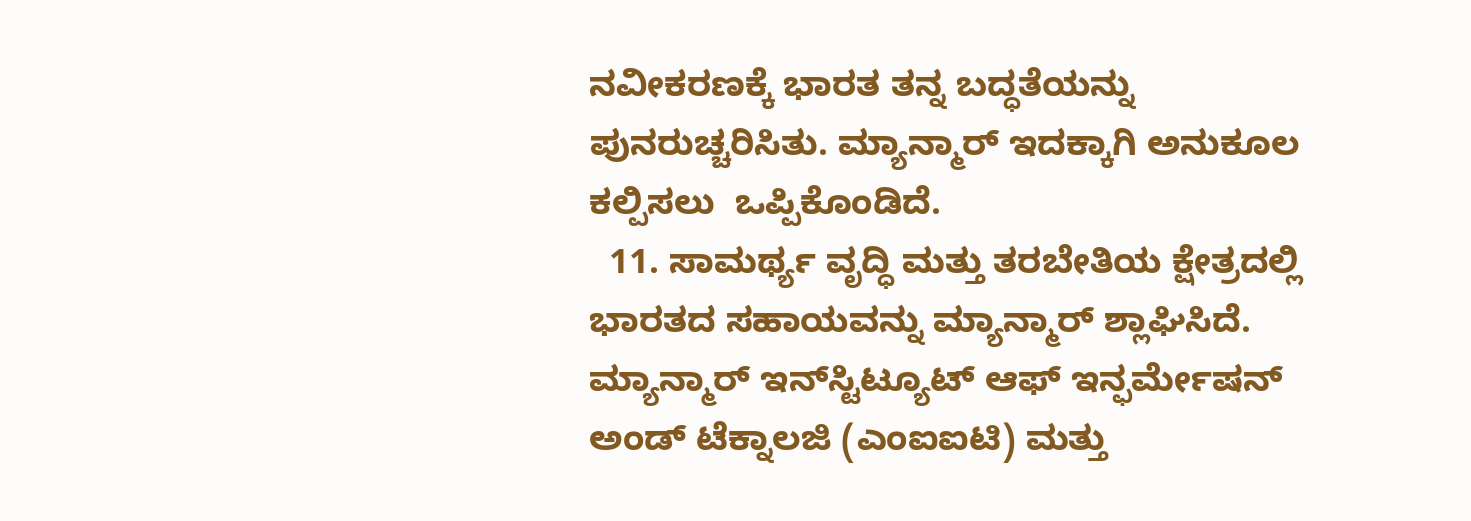ನವೀಕರಣಕ್ಕೆ ಭಾರತ ತನ್ನ ಬದ್ಧತೆಯನ್ನು ಪುನರುಚ್ಚರಿಸಿತು. ಮ್ಯಾನ್ಮಾರ್ ಇದಕ್ಕಾಗಿ ಅನುಕೂಲ ಕಲ್ಪಿಸಲು  ಒಪ್ಪಿಕೊಂಡಿದೆ.
  11. ಸಾಮರ್ಥ್ಯ ವೃದ್ಧಿ ಮತ್ತು ತರಬೇತಿಯ ಕ್ಷೇತ್ರದಲ್ಲಿ ಭಾರತದ ಸಹಾಯವನ್ನು ಮ್ಯಾನ್ಮಾರ್ ಶ್ಲಾಘಿಸಿದೆ. ಮ್ಯಾನ್ಮಾರ್ ಇನ್‌ಸ್ಟಿಟ್ಯೂಟ್ ಆಫ್ ಇನ್ಫರ್ಮೇಷನ್ ಅಂಡ್ ಟೆಕ್ನಾಲಜಿ (ಎಂಐಐಟಿ) ಮತ್ತು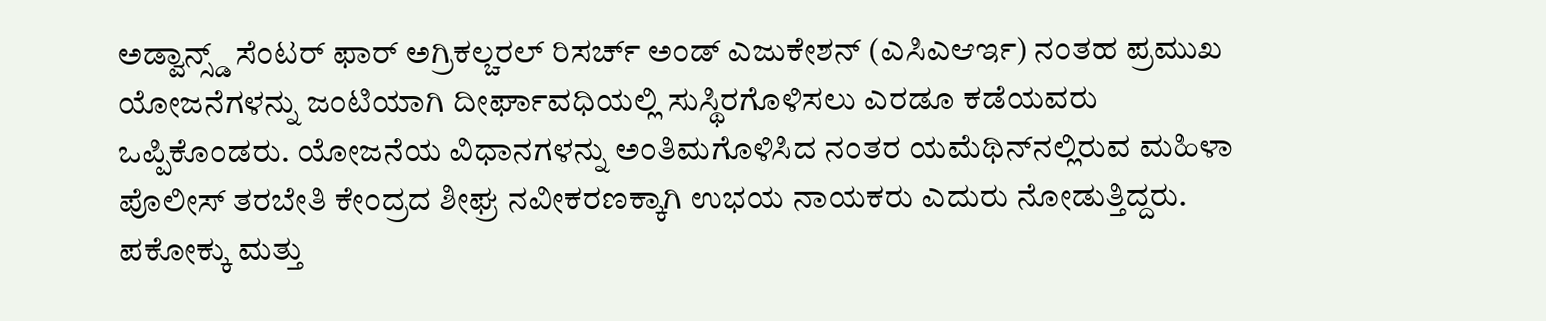ಅಡ್ವಾನ್ಸ್ಡ್ ಸೆಂಟರ್ ಫಾರ್ ಅಗ್ರಿಕಲ್ಚರಲ್ ರಿಸರ್ಚ್ ಅಂಡ್ ಎಜುಕೇಶನ್ (ಎಸಿಎಆರ್ಇ) ನಂತಹ ಪ್ರಮುಖ ಯೋಜನೆಗಳನ್ನು ಜಂಟಿಯಾಗಿ ದೀರ್ಘಾವಧಿಯಲ್ಲಿ ಸುಸ್ಥಿರಗೊಳಿಸಲು ಎರಡೂ ಕಡೆಯವರು ಒಪ್ಪಿಕೊಂಡರು. ಯೋಜನೆಯ ವಿಧಾನಗಳನ್ನು ಅಂತಿಮಗೊಳಿಸಿದ ನಂತರ ಯಮೆಥಿನ್‌ನಲ್ಲಿರುವ ಮಹಿಳಾ ಪೊಲೀಸ್ ತರಬೇತಿ ಕೇಂದ್ರದ ಶೀಘ್ರ ನವೀಕರಣಕ್ಕಾಗಿ ಉಭಯ ನಾಯಕರು ಎದುರು ನೋಡುತ್ತಿದ್ದರು.  ಪಕೋಕ್ಕು ಮತ್ತು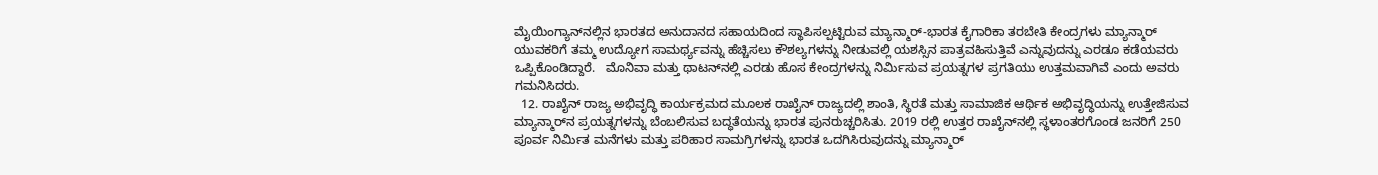ಮೈಯಿಂಗ್ಯಾನ್‌ನಲ್ಲಿನ ಭಾರತದ ಅನುದಾನದ ಸಹಾಯದಿಂದ ಸ್ಥಾಪಿಸಲ್ಪಟ್ಟಿರುವ ಮ್ಯಾನ್ಮಾರ್-ಭಾರತ ಕೈಗಾರಿಕಾ ತರಬೇತಿ ಕೇಂದ್ರಗಳು ಮ್ಯಾನ್ಮಾರ್ ಯುವಕರಿಗೆ ತಮ್ಮ ಉದ್ಯೋಗ ಸಾಮರ್ಥ್ಯವನ್ನು ಹೆಚ್ಚಿಸಲು ಕೌಶಲ್ಯಗಳನ್ನು ನೀಡುವಲ್ಲಿ ಯಶಸ್ಸಿನ ಪಾತ್ರವಹಿಸುತ್ತಿವೆ ಎನ್ನುವುದನ್ನು ಎರಡೂ ಕಡೆಯವರು ಒಪ್ಪಿಕೊಂಡಿದ್ದಾರೆ.   ಮೊನಿವಾ ಮತ್ತು ಥಾಟನ್‌ನಲ್ಲಿ ಎರಡು ಹೊಸ ಕೇಂದ್ರಗಳನ್ನು ನಿರ್ಮಿಸುವ ಪ್ರಯತ್ನಗಳ ಪ್ರಗತಿಯು ಉತ್ತಮವಾಗಿವೆ ಎಂದು ಅವರು ಗಮನಿಸಿದರು.
  12. ರಾಖೈನ್ ರಾಜ್ಯ ಅಭಿವೃದ್ಧಿ ಕಾರ್ಯಕ್ರಮದ ಮೂಲಕ ರಾಖೈನ್ ರಾಜ್ಯದಲ್ಲಿ ಶಾಂತಿ, ಸ್ಥಿರತೆ ಮತ್ತು ಸಾಮಾಜಿಕ ಆರ್ಥಿಕ ಅಭಿವೃದ್ಧಿಯನ್ನು ಉತ್ತೇಜಿಸುವ ಮ್ಯಾನ್ಮಾರ್‌ನ ಪ್ರಯತ್ನಗಳನ್ನು ಬೆಂಬಲಿಸುವ ಬದ್ಧತೆಯನ್ನು ಭಾರತ ಪುನರುಚ್ಚರಿಸಿತು. 2019 ರಲ್ಲಿ ಉತ್ತರ ರಾಖೈನ್‌ನಲ್ಲಿ ಸ್ಥಳಾಂತರಗೊಂಡ ಜನರಿಗೆ 250 ಪೂರ್ವ ನಿರ್ಮಿತ ಮನೆಗಳು ಮತ್ತು ಪರಿಹಾರ ಸಾಮಗ್ರಿಗಳನ್ನು ಭಾರತ ಒದಗಿಸಿರುವುದನ್ನು ಮ್ಯಾನ್ಮಾರ್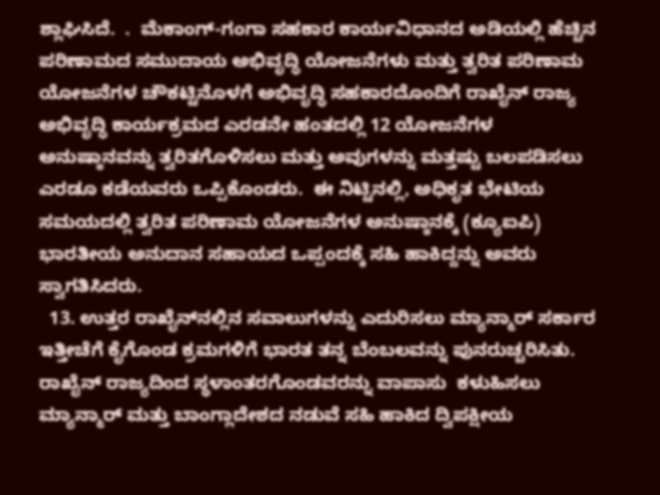ಶ್ಲಾಘಿಸಿದೆ.  .  ಮೆಕಾಂಗ್-ಗಂಗಾ ಸಹಕಾರ ಕಾರ್ಯವಿಧಾನದ ಅಡಿಯಲ್ಲಿ ಹೆಚ್ಚಿನ ಪರಿಣಾಮದ ಸಮುದಾಯ ಅಭಿವೃದ್ಧಿ ಯೋಜನೆಗಳು ಮತ್ತು ತ್ವರಿತ ಪರಿಣಾಮ ಯೋಜನೆಗಳ ಚೌಕಟ್ಟಿನೊಳಗೆ ಅಭಿವೃದ್ಧಿ ಸಹಕಾರದೊಂದಿಗೆ ರಾಖೈನ್ ರಾಜ್ಯ ಅಭಿವೃದ್ಧಿ ಕಾರ್ಯಕ್ರಮದ ಎರಡನೇ ಹಂತದಲ್ಲಿ 12 ಯೋಜನೆಗಳ ಅನುಷ್ಠಾನವನ್ನು ತ್ವರಿತಗೊಳಿಸಲು ಮತ್ತು ಅವುಗಳನ್ನು ಮತ್ತಷ್ಟು ಬಲಪಡಿಸಲು ಎರಡೂ ಕಡೆಯವರು ಒಪ್ಪಿಕೊಂಡರು.  ಈ ನಿಟ್ಟಿನಲ್ಲಿ, ಅಧಿಕೃತ ಭೇಟಿಯ ಸಮಯದಲ್ಲಿ ತ್ವರಿತ ಪರಿಣಾಮ ಯೋಜನೆಗಳ ಅನುಷ್ಠಾನಕ್ಕೆ (ಕ್ಯೂಐಪಿ) ಭಾರತೀಯ ಅನುದಾನ ಸಹಾಯದ ಒಪ್ಪಂದಕ್ಕೆ ಸಹಿ ಹಾಕಿದ್ದನ್ನು ಅವರು ಸ್ವಾಗತಿಸಿದರು.
  13. ಉತ್ತರ ರಾಖೈನ್‌ನಲ್ಲಿನ ಸವಾಲುಗಳನ್ನು ಎದುರಿಸಲು ಮ್ಯಾನ್ಮಾರ್ ಸರ್ಕಾರ ಇತ್ತೀಚೆಗೆ ಕೈಗೊಂಡ ಕ್ರಮಗಳಿಗೆ ಭಾರತ ತನ್ನ ಬೆಂಬಲವನ್ನು ಪುನರುಚ್ಚರಿಸಿತು. ರಾಖೈನ್ ರಾಜ್ಯದಿಂದ ಸ್ಥಳಾಂತರಗೊಂಡವರನ್ನು ವಾಪಾಸು  ಕಳುಹಿಸಲು ಮ್ಯಾನ್ಮಾರ್ ಮತ್ತು ಬಾಂಗ್ಲಾದೇಶದ ನಡುವೆ ಸಹಿ ಹಾಕಿದ ದ್ವಿಪಕ್ಷೀಯ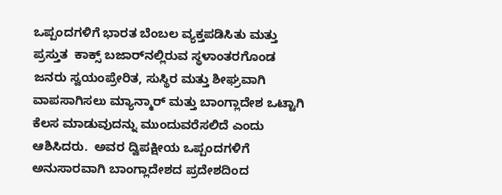ಒಪ್ಪಂದಗಳಿಗೆ ಭಾರತ ಬೆಂಬಲ ವ್ಯಕ್ತಪಡಿಸಿತು ಮತ್ತು ಪ್ರಸ್ತುತ  ಕಾಕ್ಸ್ ಬಜಾರ್‌ನಲ್ಲಿರುವ ಸ್ಥಳಾಂತರಗೊಂಡ ಜನರು ಸ್ವಯಂಪ್ರೇರಿತ, ಸುಸ್ಥಿರ ಮತ್ತು ಶೀಘ್ರವಾಗಿ ವಾಪಸಾಗಿಸಲು ಮ್ಯಾನ್ಮಾರ್ ಮತ್ತು ಬಾಂಗ್ಲಾದೇಶ ಒಟ್ಟಾಗಿ ಕೆಲಸ ಮಾಡುವುದನ್ನು ಮುಂದುವರೆಸಲಿದೆ ಎಂದು ಆಶಿಸಿದರು.  ಅವರ ದ್ವಿಪಕ್ಷೀಯ ಒಪ್ಪಂದಗಳಿಗೆ ಅನುಸಾರವಾಗಿ ಬಾಂಗ್ಲಾದೇಶದ ಪ್ರದೇಶದಿಂದ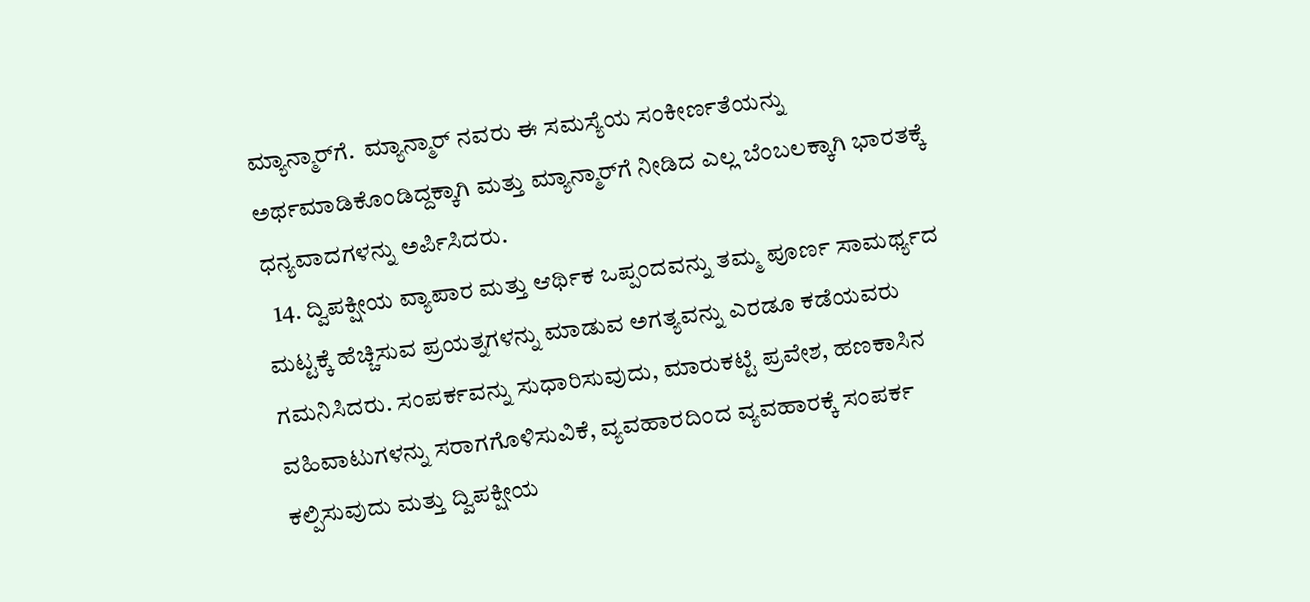ಮ್ಯಾನ್ಮಾರ್‌ಗೆ.  ಮ್ಯಾನ್ಮಾರ್ ನವರು ಈ ಸಮಸ್ಯೆಯ ಸಂಕೀರ್ಣತೆಯನ್ನು ಅರ್ಥಮಾಡಿಕೊಂಡಿದ್ದಕ್ಕಾಗಿ ಮತ್ತು ಮ್ಯಾನ್ಮಾರ್‌ಗೆ ನೀಡಿದ ಎಲ್ಲ ಬೆಂಬಲಕ್ಕಾಗಿ ಭಾರತಕ್ಕೆ ಧನ್ಯವಾದಗಳನ್ನು ಅರ್ಪಿಸಿದರು.
  14. ದ್ವಿಪಕ್ಷೀಯ ವ್ಯಾಪಾರ ಮತ್ತು ಆರ್ಥಿಕ ಒಪ್ಪಂದವನ್ನು ತಮ್ಮ ಪೂರ್ಣ ಸಾಮರ್ಥ್ಯದ ಮಟ್ಟಕ್ಕೆ ಹೆಚ್ಚಿಸುವ ಪ್ರಯತ್ನಗಳನ್ನು ಮಾಡುವ ಅಗತ್ಯವನ್ನು ಎರಡೂ ಕಡೆಯವರು ಗಮನಿಸಿದರು. ಸಂಪರ್ಕವನ್ನು ಸುಧಾರಿಸುವುದು, ಮಾರುಕಟ್ಟೆ ಪ್ರವೇಶ, ಹಣಕಾಸಿನ ವಹಿವಾಟುಗಳನ್ನು ಸರಾಗಗೊಳಿಸುವಿಕೆ, ವ್ಯವಹಾರದಿಂದ ವ್ಯವಹಾರಕ್ಕೆ ಸಂಪರ್ಕ ಕಲ್ಪಿಸುವುದು ಮತ್ತು ದ್ವಿಪಕ್ಷೀಯ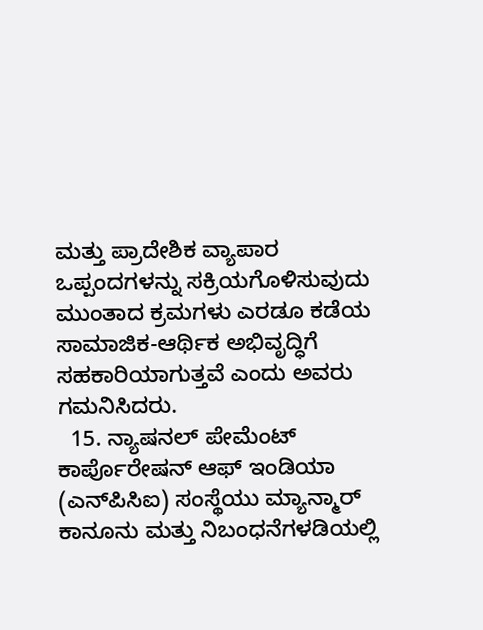ಮತ್ತು ಪ್ರಾದೇಶಿಕ ವ್ಯಾಪಾರ ಒಪ್ಪಂದಗಳನ್ನು ಸಕ್ರಿಯಗೊಳಿಸುವುದು ಮುಂತಾದ ಕ್ರಮಗಳು ಎರಡೂ ಕಡೆಯ ಸಾಮಾಜಿಕ-ಆರ್ಥಿಕ ಅಭಿವೃದ್ಧಿಗೆ ಸಹಕಾರಿಯಾಗುತ್ತವೆ ಎಂದು ಅವರು ಗಮನಿಸಿದರು.
  15. ನ್ಯಾಷನಲ್ ಪೇಮೆಂಟ್ ಕಾರ್ಪೊರೇಷನ್ ಆಫ್ ಇಂಡಿಯಾ (ಎನ್‌ಪಿಸಿಐ) ಸಂಸ್ಥೆಯು ಮ್ಯಾನ್ಮಾರ್ ಕಾನೂನು ಮತ್ತು ನಿಬಂಧನೆಗಳಡಿಯಲ್ಲಿ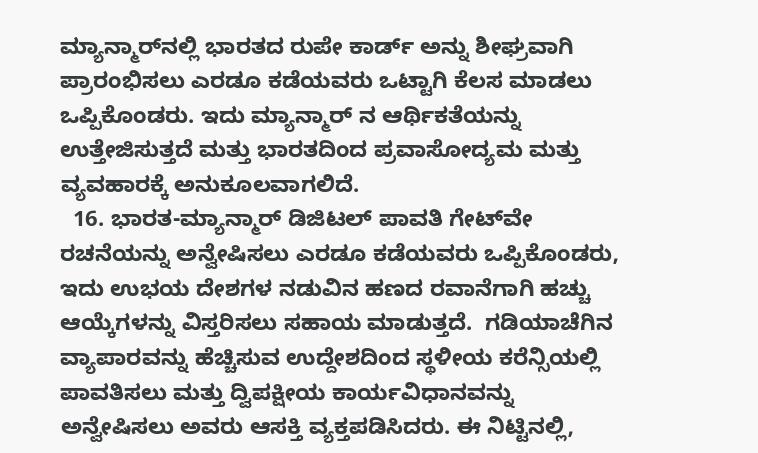ಮ್ಯಾನ್ಮಾರ್‌ನಲ್ಲಿ ಭಾರತದ ರುಪೇ ಕಾರ್ಡ್ ಅನ್ನು ಶೀಘ್ರವಾಗಿ ಪ್ರಾರಂಭಿಸಲು ಎರಡೂ ಕಡೆಯವರು ಒಟ್ಟಾಗಿ ಕೆಲಸ ಮಾಡಲು ಒಪ್ಪಿಕೊಂಡರು. ಇದು ಮ್ಯಾನ್ಮಾರ್ ನ ಆರ್ಥಿಕತೆಯನ್ನು ಉತ್ತೇಜಿಸುತ್ತದೆ ಮತ್ತು ಭಾರತದಿಂದ ಪ್ರವಾಸೋದ್ಯಮ ಮತ್ತು ವ್ಯವಹಾರಕ್ಕೆ ಅನುಕೂಲವಾಗಲಿದೆ.
  16. ಭಾರತ-ಮ್ಯಾನ್ಮಾರ್ ಡಿಜಿಟಲ್ ಪಾವತಿ ಗೇಟ್‌ವೇ ರಚನೆಯನ್ನು ಅನ್ವೇಷಿಸಲು ಎರಡೂ ಕಡೆಯವರು ಒಪ್ಪಿಕೊಂಡರು, ಇದು ಉಭಯ ದೇಶಗಳ ನಡುವಿನ ಹಣದ ರವಾನೆಗಾಗಿ ಹಚ್ಚು ಆಯ್ಕೆಗಳನ್ನು ವಿಸ್ತರಿಸಲು ಸಹಾಯ ಮಾಡುತ್ತದೆ.  ಗಡಿಯಾಚೆಗಿನ ವ್ಯಾಪಾರವನ್ನು ಹೆಚ್ಚಿಸುವ ಉದ್ದೇಶದಿಂದ ಸ್ಥಳೀಯ ಕರೆನ್ಸಿಯಲ್ಲಿ ಪಾವತಿಸಲು ಮತ್ತು ದ್ವಿಪಕ್ಷೀಯ ಕಾರ್ಯವಿಧಾನವನ್ನು ಅನ್ವೇಷಿಸಲು ಅವರು ಆಸಕ್ತಿ ವ್ಯಕ್ತಪಡಿಸಿದರು. ಈ ನಿಟ್ಟಿನಲ್ಲಿ,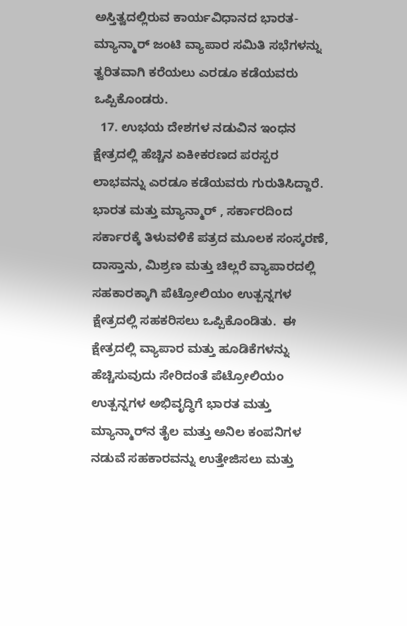ಅಸ್ತಿತ್ವದಲ್ಲಿರುವ ಕಾರ್ಯವಿಧಾನದ ಭಾರತ-ಮ್ಯಾನ್ಮಾರ್ ಜಂಟಿ ವ್ಯಾಪಾರ ಸಮಿತಿ ಸಭೆಗಳನ್ನು ತ್ವರಿತವಾಗಿ ಕರೆಯಲು ಎರಡೂ ಕಡೆಯವರು ಒಪ್ಪಿಕೊಂಡರು.
  17. ಉಭಯ ದೇಶಗಳ ನಡುವಿನ ಇಂಧನ ಕ್ಷೇತ್ರದಲ್ಲಿ ಹೆಚ್ಚಿನ ಏಕೀಕರಣದ ಪರಸ್ಪರ ಲಾಭವನ್ನು ಎರಡೂ ಕಡೆಯವರು ಗುರುತಿಸಿದ್ದಾರೆ. ಭಾರತ ಮತ್ತು ಮ್ಯಾನ್ಮಾರ್ , ಸರ್ಕಾರದಿಂದ ಸರ್ಕಾರಕ್ಕೆ ತಿಳುವಳಿಕೆ ಪತ್ರದ ಮೂಲಕ ಸಂಸ್ಕರಣೆ, ದಾಸ್ತಾನು, ಮಿಶ್ರಣ ಮತ್ತು ಚಿಲ್ಲರೆ ವ್ಯಾಪಾರದಲ್ಲಿ ಸಹಕಾರಕ್ಕಾಗಿ ಪೆಟ್ರೋಲಿಯಂ ಉತ್ಪನ್ನಗಳ ಕ್ಷೇತ್ರದಲ್ಲಿ ಸಹಕರಿಸಲು ಒಪ್ಪಿಕೊಂಡಿತು.  ಈ ಕ್ಷೇತ್ರದಲ್ಲಿ ವ್ಯಾಪಾರ ಮತ್ತು ಹೂಡಿಕೆಗಳನ್ನು ಹೆಚ್ಚಿಸುವುದು ಸೇರಿದಂತೆ ಪೆಟ್ರೋಲಿಯಂ ಉತ್ಪನ್ನಗಳ ಅಭಿವೃದ್ಧಿಗೆ ಭಾರತ ಮತ್ತು ಮ್ಯಾನ್ಮಾರ್‌ನ ತೈಲ ಮತ್ತು ಅನಿಲ ಕಂಪನಿಗಳ ನಡುವೆ ಸಹಕಾರವನ್ನು ಉತ್ತೇಜಿಸಲು ಮತ್ತು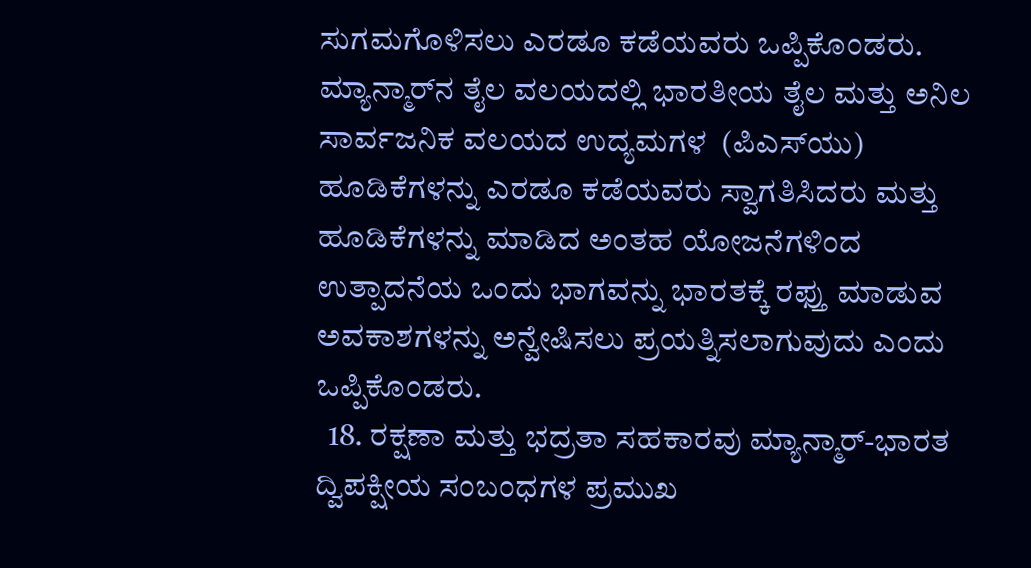ಸುಗಮಗೊಳಿಸಲು ಎರಡೂ ಕಡೆಯವರು ಒಪ್ಪಿಕೊಂಡರು.  ಮ್ಯಾನ್ಮಾರ್‌ನ ತೈಲ ವಲಯದಲ್ಲಿ ಭಾರತೀಯ ತೈಲ ಮತ್ತು ಅನಿಲ ಸಾರ್ವಜನಿಕ ವಲಯದ ಉದ್ಯಮಗಳ  (ಪಿಎಸ್‌ಯು) ಹೂಡಿಕೆಗಳನ್ನು ಎರಡೂ ಕಡೆಯವರು ಸ್ವಾಗತಿಸಿದರು ಮತ್ತು ಹೂಡಿಕೆಗಳನ್ನು ಮಾಡಿದ ಅಂತಹ ಯೋಜನೆಗಳಿಂದ ಉತ್ಪಾದನೆಯ ಒಂದು ಭಾಗವನ್ನು ಭಾರತಕ್ಕೆ ರಫ್ತು ಮಾಡುವ ಅವಕಾಶಗಳನ್ನು ಅನ್ವೇಷಿಸಲು ಪ್ರಯತ್ನಿಸಲಾಗುವುದು ಎಂದು ಒಪ್ಪಿಕೊಂಡರು.
  18. ರಕ್ಷಣಾ ಮತ್ತು ಭದ್ರತಾ ಸಹಕಾರವು ಮ್ಯಾನ್ಮಾರ್-ಭಾರತ ದ್ವಿಪಕ್ಷೀಯ ಸಂಬಂಧಗಳ ಪ್ರಮುಖ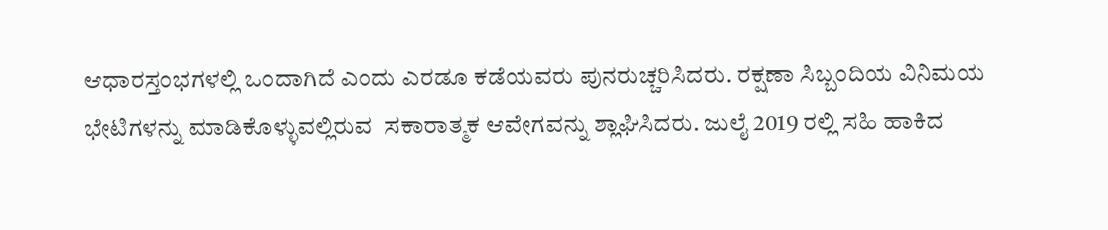ಆಧಾರಸ್ತಂಭಗಳಲ್ಲಿ ಒಂದಾಗಿದೆ ಎಂದು ಎರಡೂ ಕಡೆಯವರು ಪುನರುಚ್ಚರಿಸಿದರು. ರಕ್ಷಣಾ ಸಿಬ್ಬಂದಿಯ ವಿನಿಮಯ ಭೇಟಿಗಳನ್ನು ಮಾಡಿಕೊಳ್ಳುವಲ್ಲಿರುವ  ಸಕಾರಾತ್ಮಕ ಆವೇಗವನ್ನು ಶ್ಲಾಘಿಸಿದರು. ಜುಲೈ 2019 ರಲ್ಲಿ ಸಹಿ ಹಾಕಿದ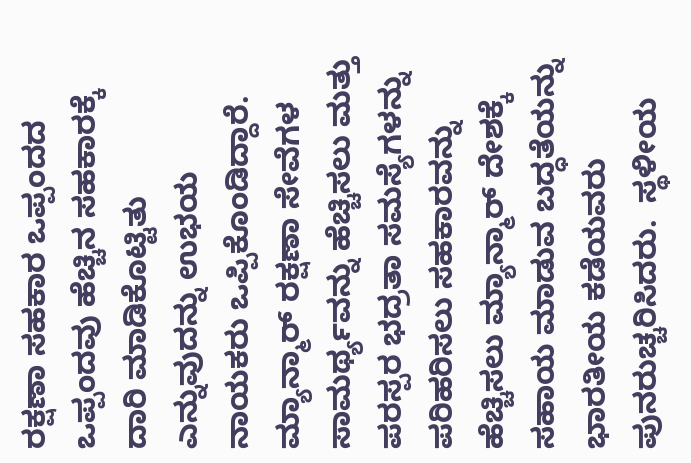ರಕ್ಷಣಾ ಸಹಕಾರ ಒಪ್ಪಂದದ ಒಪ್ಪಂದವು ಹೆಚ್ಚಿನ ಸಹಕಾರಕ್ಕೆ ದಾರಿ ಮಾಡಿಕೊಟ್ಟಿತು  ಎನ್ನುವುದನ್ನು ಉಭಯ ನಾಯಕರು ಒಪ್ಪಿಕೊಂಡಿದ್ದಾರೆ. ಮ್ಯಾನ್ಮಾರ್ ರಕ್ಷಣಾ ಸೇವೆಗಳ ಸಾಮರ್ಥ್ಯವನ್ನು ಹೆಚ್ಚಿಸಲು ಮತ್ತು ಪರಸ್ಪರ ಭದ್ರತಾ ಸಮಸ್ಯೆಗಳನ್ನು ಪರಿಹರಿಸಲು ಸಹಕಾರವನ್ನು ಹೆಚ್ಚಿಸಲು ಮ್ಯಾನ್ಮಾರ್ ದೇಶಕ್ಕೆ ಸಹಾಯ ಮಾಡುವ ಬದ್ಧತೆಯನ್ನು ಭಾರತೀಯ ಕಡೆಯವರು ಪುನರುಚ್ಚರಿಸಿದರು.  ಸ್ಥಳೀಯ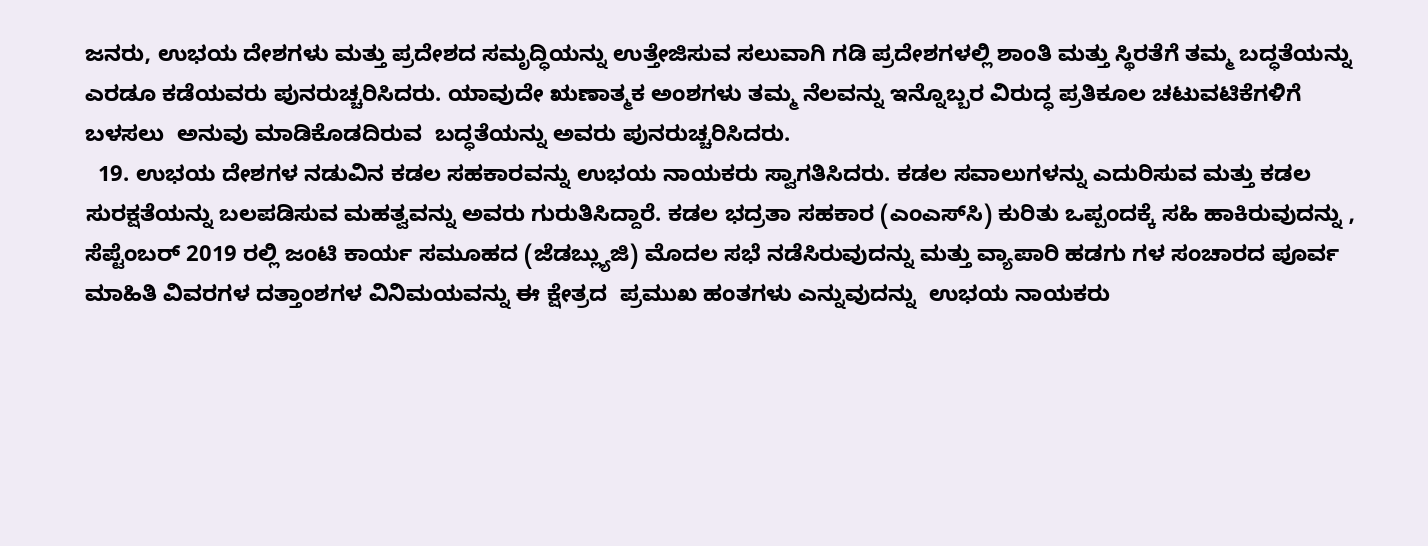ಜನರು, ಉಭಯ ದೇಶಗಳು ಮತ್ತು ಪ್ರದೇಶದ ಸಮೃದ್ಧಿಯನ್ನು ಉತ್ತೇಜಿಸುವ ಸಲುವಾಗಿ ಗಡಿ ಪ್ರದೇಶಗಳಲ್ಲಿ ಶಾಂತಿ ಮತ್ತು ಸ್ಥಿರತೆಗೆ ತಮ್ಮ ಬದ್ಧತೆಯನ್ನು ಎರಡೂ ಕಡೆಯವರು ಪುನರುಚ್ಚರಿಸಿದರು. ಯಾವುದೇ ಋಣಾತ್ಮಕ ಅಂಶಗಳು ತಮ್ಮ ನೆಲವನ್ನು ಇನ್ನೊಬ್ಬರ ವಿರುದ್ಧ ಪ್ರತಿಕೂಲ ಚಟುವಟಿಕೆಗಳಿಗೆ ಬಳಸಲು  ಅನುವು ಮಾಡಿಕೊಡದಿರುವ  ಬದ್ಧತೆಯನ್ನು ಅವರು ಪುನರುಚ್ಚರಿಸಿದರು.
  19. ಉಭಯ ದೇಶಗಳ ನಡುವಿನ ಕಡಲ ಸಹಕಾರವನ್ನು ಉಭಯ ನಾಯಕರು ಸ್ವಾಗತಿಸಿದರು. ಕಡಲ ಸವಾಲುಗಳನ್ನು ಎದುರಿಸುವ ಮತ್ತು ಕಡಲ ಸುರಕ್ಷತೆಯನ್ನು ಬಲಪಡಿಸುವ ಮಹತ್ವವನ್ನು ಅವರು ಗುರುತಿಸಿದ್ದಾರೆ. ಕಡಲ ಭದ್ರತಾ ಸಹಕಾರ (ಎಂಎಸ್‌ಸಿ) ಕುರಿತು ಒಪ್ಪಂದಕ್ಕೆ ಸಹಿ ಹಾಕಿರುವುದನ್ನು , ಸೆಪ್ಟೆಂಬರ್ 2019 ರಲ್ಲಿ ಜಂಟಿ ಕಾರ್ಯ ಸಮೂಹದ (ಜೆಡಬ್ಲ್ಯುಜಿ) ಮೊದಲ ಸಭೆ ನಡೆಸಿರುವುದನ್ನು ಮತ್ತು ವ್ಯಾಪಾರಿ ಹಡಗು ಗಳ ಸಂಚಾರದ ಪೂರ್ವ ಮಾಹಿತಿ ವಿವರಗಳ ದತ್ತಾಂಶಗಳ ವಿನಿಮಯವನ್ನು ಈ ಕ್ಷೇತ್ರದ  ಪ್ರಮುಖ ಹಂತಗಳು ಎನ್ನುವುದನ್ನು  ಉಭಯ ನಾಯಕರು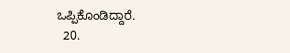ಒಪ್ಪಿಕೊಂಡಿದ್ದಾರೆ.
  20.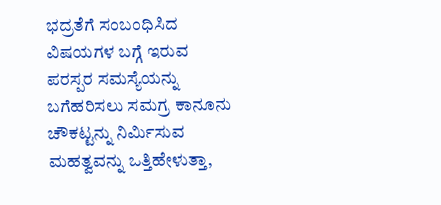ಭದ್ರತೆಗೆ ಸಂಬಂಧಿಸಿದ ವಿಷಯಗಳ ಬಗ್ಗೆ ಇರುವ ಪರಸ್ಪರ ಸಮಸ್ಯೆಯನ್ನು ಬಗೆಹರಿಸಲು ಸಮಗ್ರ ಕಾನೂನು ಚೌಕಟ್ಟನ್ನು ನಿರ್ಮಿಸುವ ಮಹತ್ವವನ್ನು ಒತ್ತಿಹೇಳುತ್ತಾ,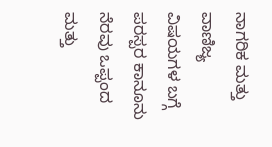ನಾಗರಿಕ ಮತ್ತು ವಾಣಿಜ್ಯ ವಿಷಯಗಳ ಬಗ್ಗೆ ಪರಸ್ಪರ ಕಾನೂನು ನೆರವು ಒಪ್ಪಂದ ಮತ್ತು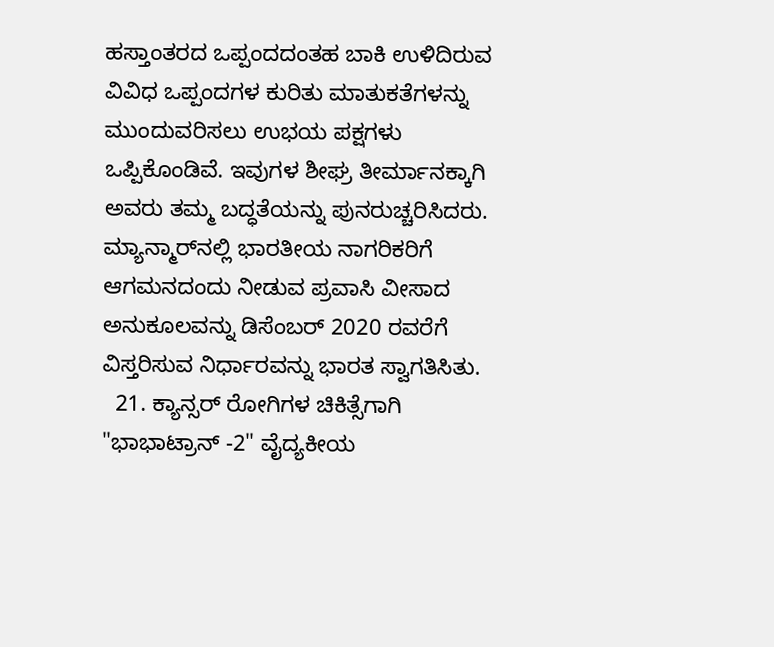ಹಸ್ತಾಂತರದ ಒಪ್ಪಂದದಂತಹ ಬಾಕಿ ಉಳಿದಿರುವ ವಿವಿಧ ಒಪ್ಪಂದಗಳ ಕುರಿತು ಮಾತುಕತೆಗಳನ್ನು ಮುಂದುವರಿಸಲು ಉಭಯ ಪಕ್ಷಗಳು ಒಪ್ಪಿಕೊಂಡಿವೆ. ಇವುಗಳ ಶೀಘ್ರ ತೀರ್ಮಾನಕ್ಕಾಗಿ ಅವರು ತಮ್ಮ ಬದ್ಧತೆಯನ್ನು ಪುನರುಚ್ಚರಿಸಿದರು. ಮ್ಯಾನ್ಮಾರ್‌ನಲ್ಲಿ ಭಾರತೀಯ ನಾಗರಿಕರಿಗೆ ಆಗಮನದಂದು ನೀಡುವ ಪ್ರವಾಸಿ ವೀಸಾದ ಅನುಕೂಲವನ್ನು ಡಿಸೆಂಬರ್ 2020 ರವರೆಗೆ ವಿಸ್ತರಿಸುವ ನಿರ್ಧಾರವನ್ನು ಭಾರತ ಸ್ವಾಗತಿಸಿತು.
  21. ಕ್ಯಾನ್ಸರ್ ರೋಗಿಗಳ ಚಿಕಿತ್ಸೆಗಾಗಿ "ಭಾಭಾಟ್ರಾನ್ -2" ವೈದ್ಯಕೀಯ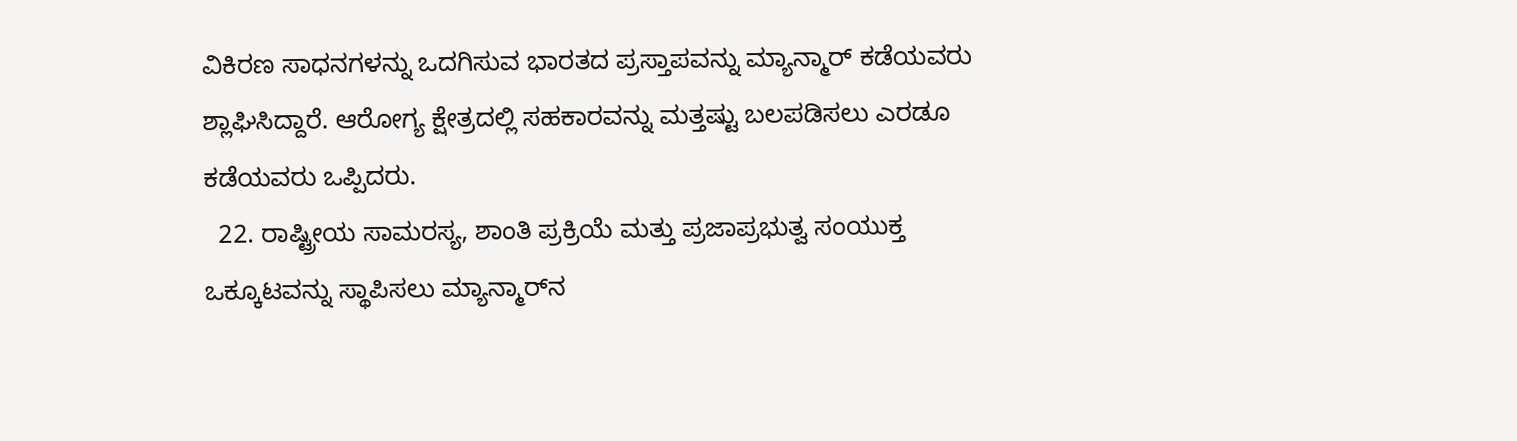ವಿಕಿರಣ ಸಾಧನಗಳನ್ನು ಒದಗಿಸುವ ಭಾರತದ ಪ್ರಸ್ತಾಪವನ್ನು ಮ್ಯಾನ್ಮಾರ್ ಕಡೆಯವರು ಶ್ಲಾಘಿಸಿದ್ದಾರೆ. ಆರೋಗ್ಯ ಕ್ಷೇತ್ರದಲ್ಲಿ ಸಹಕಾರವನ್ನು ಮತ್ತಷ್ಟು ಬಲಪಡಿಸಲು ಎರಡೂ ಕಡೆಯವರು ಒಪ್ಪಿದರು.
  22. ರಾಷ್ಟ್ರೀಯ ಸಾಮರಸ್ಯ, ಶಾಂತಿ ಪ್ರಕ್ರಿಯೆ ಮತ್ತು ಪ್ರಜಾಪ್ರಭುತ್ವ ಸಂಯುಕ್ತ ಒಕ್ಕೂಟವನ್ನು ಸ್ಥಾಪಿಸಲು ಮ್ಯಾನ್ಮಾರ್‌ನ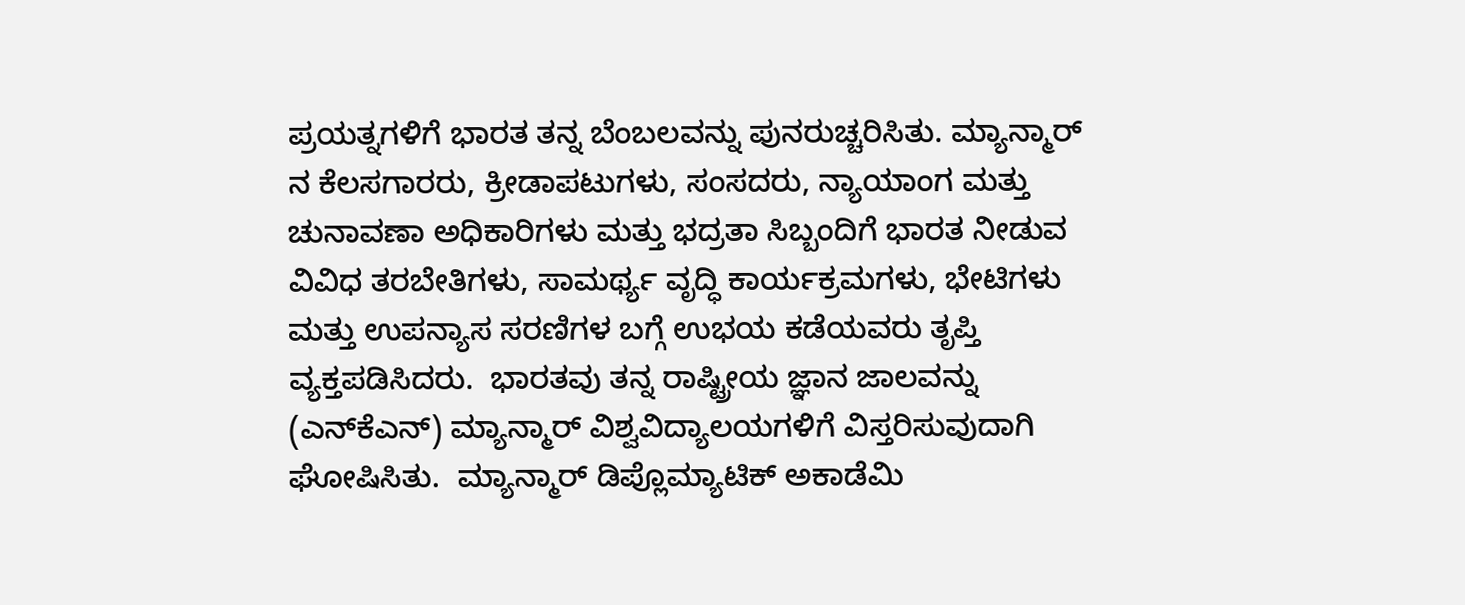ಪ್ರಯತ್ನಗಳಿಗೆ ಭಾರತ ತನ್ನ ಬೆಂಬಲವನ್ನು ಪುನರುಚ್ಚರಿಸಿತು. ಮ್ಯಾನ್ಮಾರ್ ನ ಕೆಲಸಗಾರರು, ಕ್ರೀಡಾಪಟುಗಳು, ಸಂಸದರು, ನ್ಯಾಯಾಂಗ ಮತ್ತು ಚುನಾವಣಾ ಅಧಿಕಾರಿಗಳು ಮತ್ತು ಭದ್ರತಾ ಸಿಬ್ಬಂದಿಗೆ ಭಾರತ ನೀಡುವ ವಿವಿಧ ತರಬೇತಿಗಳು, ಸಾಮರ್ಥ್ಯ ವೃದ್ಧಿ ಕಾರ್ಯಕ್ರಮಗಳು, ಭೇಟಿಗಳು ಮತ್ತು ಉಪನ್ಯಾಸ ಸರಣಿಗಳ ಬಗ್ಗೆ ಉಭಯ ಕಡೆಯವರು ತೃಪ್ತಿ ವ್ಯಕ್ತಪಡಿಸಿದರು.  ಭಾರತವು ತನ್ನ ರಾಷ್ಟ್ರೀಯ ಜ್ಞಾನ ಜಾಲವನ್ನು (ಎನ್‌ಕೆಎನ್) ಮ್ಯಾನ್ಮಾರ್ ವಿಶ್ವವಿದ್ಯಾಲಯಗಳಿಗೆ ವಿಸ್ತರಿಸುವುದಾಗಿ ಘೋಷಿಸಿತು.  ಮ್ಯಾನ್ಮಾರ್ ಡಿಪ್ಲೊಮ್ಯಾಟಿಕ್ ಅಕಾಡೆಮಿ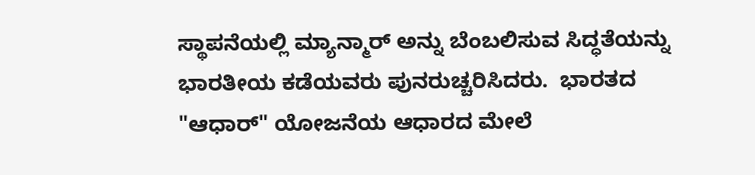ಸ್ಥಾಪನೆಯಲ್ಲಿ ಮ್ಯಾನ್ಮಾರ್ ಅನ್ನು ಬೆಂಬಲಿಸುವ ಸಿದ್ಧತೆಯನ್ನು ಭಾರತೀಯ ಕಡೆಯವರು ಪುನರುಚ್ಚರಿಸಿದರು.  ಭಾರತದ "ಆಧಾರ್" ಯೋಜನೆಯ ಆಧಾರದ ಮೇಲೆ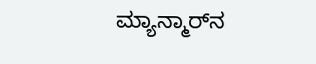ಮ್ಯಾನ್ಮಾರ್‌ನ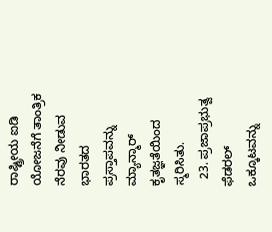ರಾಷ್ಟ್ರೀಯ ಐಡಿ ಯೋಜನೆಗೆ ತಾಂತ್ರಿಕ ನೆರವು ನೀಡುವ ಭಾರತದ ಪ್ರಸ್ತಾಪವನ್ನು ಮ್ಯಾನ್ಮಾರ್  ಕೃತಜ್ಞತೆಯಿಂದ ಸ್ಮರಿಸಿತು.
  23. ಪ್ರಜಾಪ್ರಭುತ್ವ ಫೆಡರಲ್ ಒಕ್ಕೂಟವನ್ನು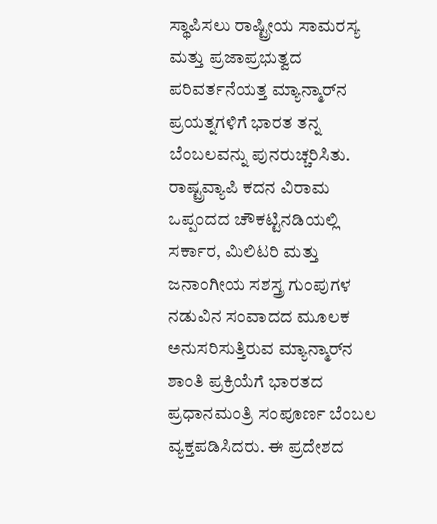ಸ್ಥಾಪಿಸಲು ರಾಷ್ಟ್ರೀಯ ಸಾಮರಸ್ಯ ಮತ್ತು ಪ್ರಜಾಪ್ರಭುತ್ವದ ಪರಿವರ್ತನೆಯತ್ತ ಮ್ಯಾನ್ಮಾರ್‌ನ ಪ್ರಯತ್ನಗಳಿಗೆ ಭಾರತ ತನ್ನ ಬೆಂಬಲವನ್ನು ಪುನರುಚ್ಚರಿಸಿತು. ರಾಷ್ಟ್ರವ್ಯಾಪಿ ಕದನ ವಿರಾಮ ಒಪ್ಪಂದದ ಚೌಕಟ್ಟಿನಡಿಯಲ್ಲಿ ಸರ್ಕಾರ, ಮಿಲಿಟರಿ ಮತ್ತು ಜನಾಂಗೀಯ ಸಶಸ್ತ್ರ ಗುಂಪುಗಳ ನಡುವಿನ ಸಂವಾದದ ಮೂಲಕ ಅನುಸರಿಸುತ್ತಿರುವ ಮ್ಯಾನ್ಮಾರ್‌ನ ಶಾಂತಿ ಪ್ರಕ್ರಿಯೆಗೆ ಭಾರತದ ಪ್ರಧಾನಮಂತ್ರಿ ಸಂಪೂರ್ಣ ಬೆಂಬಲ ವ್ಯಕ್ತಪಡಿಸಿದರು. ಈ ಪ್ರದೇಶದ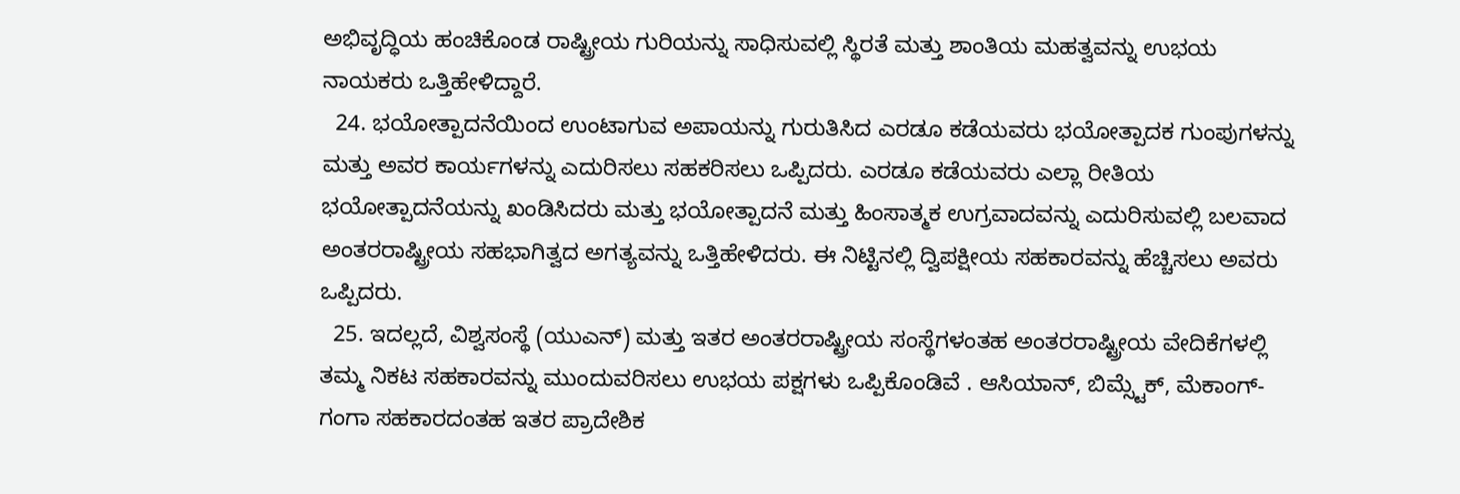ಅಭಿವೃದ್ಧಿಯ ಹಂಚಿಕೊಂಡ ರಾಷ್ಟ್ರೀಯ ಗುರಿಯನ್ನು ಸಾಧಿಸುವಲ್ಲಿ ಸ್ಥಿರತೆ ಮತ್ತು ಶಾಂತಿಯ ಮಹತ್ವವನ್ನು ಉಭಯ ನಾಯಕರು ಒತ್ತಿಹೇಳಿದ್ದಾರೆ.
  24. ಭಯೋತ್ಪಾದನೆಯಿಂದ ಉಂಟಾಗುವ ಅಪಾಯನ್ನು ಗುರುತಿಸಿದ ಎರಡೂ ಕಡೆಯವರು ಭಯೋತ್ಪಾದಕ ಗುಂಪುಗಳನ್ನು ಮತ್ತು ಅವರ ಕಾರ್ಯಗಳನ್ನು ಎದುರಿಸಲು ಸಹಕರಿಸಲು ಒಪ್ಪಿದರು. ಎರಡೂ ಕಡೆಯವರು ಎಲ್ಲಾ ರೀತಿಯ ಭಯೋತ್ಪಾದನೆಯನ್ನು ಖಂಡಿಸಿದರು ಮತ್ತು ಭಯೋತ್ಪಾದನೆ ಮತ್ತು ಹಿಂಸಾತ್ಮಕ ಉಗ್ರವಾದವನ್ನು ಎದುರಿಸುವಲ್ಲಿ ಬಲವಾದ ಅಂತರರಾಷ್ಟ್ರೀಯ ಸಹಭಾಗಿತ್ವದ ಅಗತ್ಯವನ್ನು ಒತ್ತಿಹೇಳಿದರು. ಈ ನಿಟ್ಟಿನಲ್ಲಿ ದ್ವಿಪಕ್ಷೀಯ ಸಹಕಾರವನ್ನು ಹೆಚ್ಚಿಸಲು ಅವರು ಒಪ್ಪಿದರು.
  25. ಇದಲ್ಲದೆ, ವಿಶ್ವಸಂಸ್ಥೆ (ಯುಎನ್) ಮತ್ತು ಇತರ ಅಂತರರಾಷ್ಟ್ರೀಯ ಸಂಸ್ಥೆಗಳಂತಹ ಅಂತರರಾಷ್ಟ್ರೀಯ ವೇದಿಕೆಗಳಲ್ಲಿ ತಮ್ಮ ನಿಕಟ ಸಹಕಾರವನ್ನು ಮುಂದುವರಿಸಲು ಉಭಯ ಪಕ್ಷಗಳು ಒಪ್ಪಿಕೊಂಡಿವೆ . ಆಸಿಯಾನ್, ಬಿಮ್ಸ್ಟೆಕ್, ಮೆಕಾಂಗ್-ಗಂಗಾ ಸಹಕಾರದಂತಹ ಇತರ ಪ್ರಾದೇಶಿಕ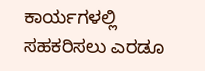ಕಾರ್ಯಗಳಲ್ಲಿ ಸಹಕರಿಸಲು ಎರಡೂ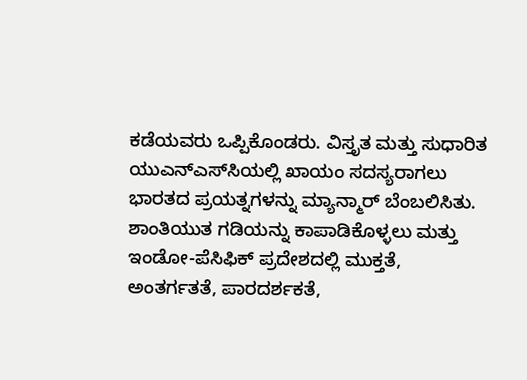ಕಡೆಯವರು ಒಪ್ಪಿಕೊಂಡರು. ವಿಸ್ತೃತ ಮತ್ತು ಸುಧಾರಿತ ಯುಎನ್‌ಎಸ್‌ಸಿಯಲ್ಲಿ ಖಾಯಂ ಸದಸ್ಯರಾಗಲು ಭಾರತದ ಪ್ರಯತ್ನಗಳನ್ನು ಮ್ಯಾನ್ಮಾರ್ ಬೆಂಬಲಿಸಿತು. ಶಾಂತಿಯುತ ಗಡಿಯನ್ನು ಕಾಪಾಡಿಕೊಳ್ಳಲು ಮತ್ತು ಇಂಡೋ-ಪೆಸಿಫಿಕ್ ಪ್ರದೇಶದಲ್ಲಿ ಮುಕ್ತತೆ, ಅಂತರ್ಗತತೆ, ಪಾರದರ್ಶಕತೆ,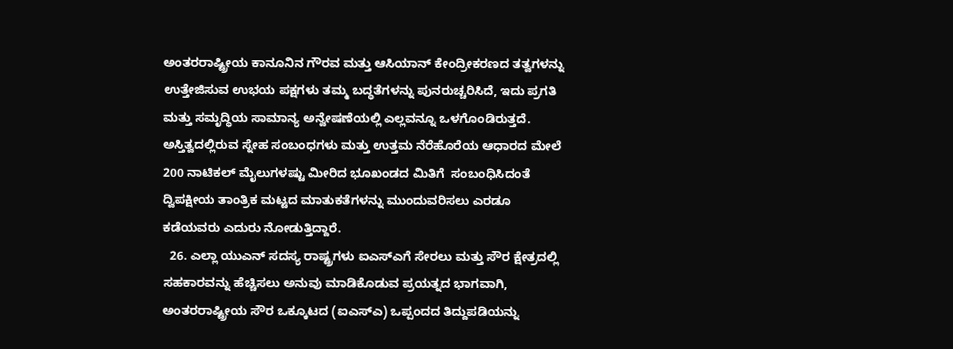ಅಂತರರಾಷ್ಟ್ರೀಯ ಕಾನೂನಿನ ಗೌರವ ಮತ್ತು ಆಸಿಯಾನ್ ಕೇಂದ್ರೀಕರಣದ ತತ್ವಗಳನ್ನು ಉತ್ತೇಜಿಸುವ ಉಭಯ ಪಕ್ಷಗಳು ತಮ್ಮ ಬದ್ಧತೆಗಳನ್ನು ಪುನರುಚ್ಚರಿಸಿದೆ, ಇದು ಪ್ರಗತಿ ಮತ್ತು ಸಮೃದ್ಧಿಯ ಸಾಮಾನ್ಯ ಅನ್ವೇಷಣೆಯಲ್ಲಿ ಎಲ್ಲವನ್ನೂ ಒಳಗೊಂಡಿರುತ್ತದೆ.  ಅಸ್ತಿತ್ವದಲ್ಲಿರುವ ಸ್ನೇಹ ಸಂಬಂಧಗಳು ಮತ್ತು ಉತ್ತಮ ನೆರೆಹೊರೆಯ ಆಧಾರದ ಮೇಲೆ 200 ನಾಟಿಕಲ್ ಮೈಲುಗಳಷ್ಟು ಮೀರಿದ ಭೂಖಂಡದ ಮಿತಿಗೆ  ಸಂಬಂಧಿಸಿದಂತೆ ದ್ವಿಪಕ್ಷೀಯ ತಾಂತ್ರಿಕ ಮಟ್ಟದ ಮಾತುಕತೆಗಳನ್ನು ಮುಂದುವರಿಸಲು ಎರಡೂ ಕಡೆಯವರು ಎದುರು ನೋಡುತ್ತಿದ್ದಾರೆ.
  26. ಎಲ್ಲಾ ಯುಎನ್ ಸದಸ್ಯ ರಾಷ್ಟ್ರಗಳು ಐಎಸ್ಎಗೆ ಸೇರಲು ಮತ್ತು ಸೌರ ಕ್ಷೇತ್ರದಲ್ಲಿ ಸಹಕಾರವನ್ನು ಹೆಚ್ಚಿಸಲು ಅನುವು ಮಾಡಿಕೊಡುವ ಪ್ರಯತ್ನದ ಭಾಗವಾಗಿ, ಅಂತರರಾಷ್ಟ್ರೀಯ ಸೌರ ಒಕ್ಕೂಟದ (ಐಎಸ್ಎ) ಒಪ್ಪಂದದ ತಿದ್ದುಪಡಿಯನ್ನು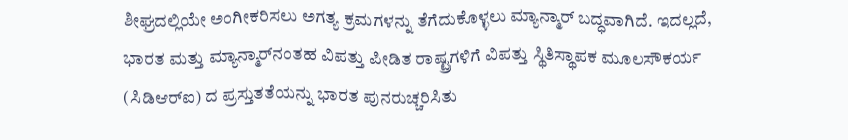ಶೀಘ್ರದಲ್ಲಿಯೇ ಅಂಗೀಕರಿಸಲು ಅಗತ್ಯ ಕ್ರಮಗಳನ್ನು ತೆಗೆದುಕೊಳ್ಳಲು ಮ್ಯಾನ್ಮಾರ್ ಬದ್ಧವಾಗಿದೆ. ಇದಲ್ಲದೆ, ಭಾರತ ಮತ್ತು ಮ್ಯಾನ್ಮಾರ್‌ನಂತಹ ವಿಪತ್ತು ಪೀಡಿತ ರಾಷ್ಟ್ರಗಳಿಗೆ ವಿಪತ್ತು ಸ್ಥಿತಿಸ್ಥಾಪಕ ಮೂಲಸೌಕರ್ಯ (ಸಿಡಿಆರ್‌ಐ) ದ ಪ್ರಸ್ತುತತೆಯನ್ನು ಭಾರತ ಪುನರುಚ್ಚರಿಸಿತು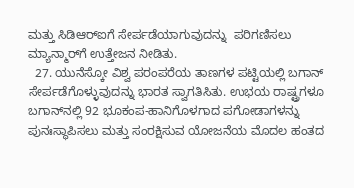ಮತ್ತು ಸಿಡಿಆರ್‌ಐಗೆ ಸೇರ್ಪಡೆಯಾಗುವುದನ್ನು  ಪರಿಗಣಿಸಲು ಮ್ಯಾನ್ಮಾರ್‌ಗೆ ಉತ್ತೇಜನ ನೀಡಿತು.
  27. ಯುನೆಸ್ಕೋ ವಿಶ್ವ ಪರಂಪರೆಯ ತಾಣಗಳ ಪಟ್ಟಿಯಲ್ಲಿ ಬಗಾನ್ ಸೇರ್ಪಡೆಗೊಳ್ಳುವುದನ್ನು ಭಾರತ ಸ್ವಾಗತಿಸಿತು. ಉಭಯ ರಾಷ್ಟ್ರಗಳೂ   ಬಗಾನ್‌ನಲ್ಲಿ 92 ಭೂಕಂಪ-ಹಾನಿಗೊಳಗಾದ ಪಗೋಡಾಗಳನ್ನು ಪುನಃಸ್ಥಾಪಿಸಲು ಮತ್ತು ಸಂರಕ್ಷಿಸುವ ಯೋಜನೆಯ ಮೊದಲ ಹಂತದ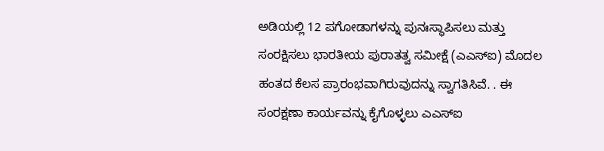ಅಡಿಯಲ್ಲಿ 12 ಪಗೋಡಾಗಳನ್ನು ಪುನಃಸ್ಥಾಪಿಸಲು ಮತ್ತು ಸಂರಕ್ಷಿಸಲು ಭಾರತೀಯ ಪುರಾತತ್ವ ಸಮೀಕ್ಷೆ (ಎಎಸ್‌ಐ) ಮೊದಲ ಹಂತದ ಕೆಲಸ ಪ್ರಾರಂಭವಾಗಿರುವುದನ್ನು ಸ್ವಾಗತಿಸಿವೆ. . ಈ ಸಂರಕ್ಷಣಾ ಕಾರ್ಯವನ್ನು ಕೈಗೊಳ್ಳಲು ಎಎಸ್ಐ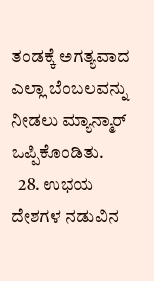ತಂಡಕ್ಕೆ ಅಗತ್ಯವಾದ ಎಲ್ಲಾ ಬೆಂಬಲವನ್ನು ನೀಡಲು ಮ್ಯಾನ್ಮಾರ್ ಒಪ್ಪಿಕೊಂಡಿತು.
  28. ಉಭಯ ದೇಶಗಳ ನಡುವಿನ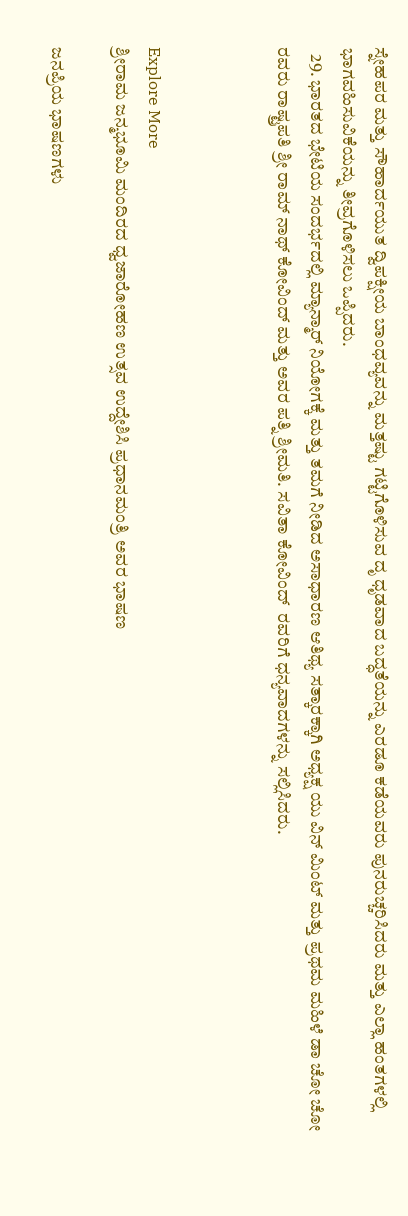ಸ್ನೇಹಪರ ಮತ್ತು ಸೌಹಾರ್ದಯುತ ದ್ವಿಪಕ್ಷೀಯ ಬಾಂಧವ್ಯವನ್ನು ಮತ್ತಷ್ಟು ಗಟ್ಟಿಗೊಳಿಸುವ ದೃ ಧೃಡವಾದ ಬದ್ಧತೆಯನ್ನು ಎರಡೂ ಕಡೆಯವರು ಪುನರುಚ್ಚರಿಸಿದರು ಮತ್ತು ಎಲ್ಲಾ ಹಂತಗಳಲ್ಲಿ ಭಾಗವಹಿಸುವಿಕೆಯನ್ನು ತೀವ್ರಗೊಳಿಸಲು ಒಪ್ಪಿದರು.
  29. ಭಾರತದ ಭೇಟಿಯ ಸಂದರ್ಭದಲ್ಲಿ ಮ್ಯಾನ್ಮಾರ್ ನಿಯೋಗಕ್ಕೆ ಮತ್ತು ತಮಗೆ ನೀಡಿದ ಅಸಾಧಾರಣ ಆತಿಥ್ಯ ಸತ್ಕಾರಕ್ಕಾಗಿ ಅಧ್ಯಕ್ಷ ಯು ವಿನ್ ಮಿಂಟ್ ಮತ್ತು ಪ್ರಥಮ ಮಹಿಳೆ ಡಾ ಚೋ ಚೋ ರವರು ರಾಷ್ಟ್ರಪತಿ ಶ್ರೀ ರಾಮ್ ನಾಥ್ ಕೋವಿಂದ್ ಮತ್ತು ಅವರ ಪತ್ನಿ ಶ್ರೀಮತಿ. ಸವಿತಾ ಕೋವಿಂದ್  ರವರಿಗೆ ಧನ್ಯವಾದಗಳನ್ನು ಸಲ್ಲಿಸಿದರು.



Explore More
ಶ್ರೀರಾಮ ಜನ್ಮಭೂಮಿ ಮಂದಿರದ ಧ್ವಜಾರೋಹಣ ಉತ್ಸವ ಉದ್ದೇಶಿಸಿ ಪ್ರಧಾನಮಂತ್ರಿ ಅವರ ಭಾಷಣ

ಜನಪ್ರಿಯ ಭಾಷಣಗಳು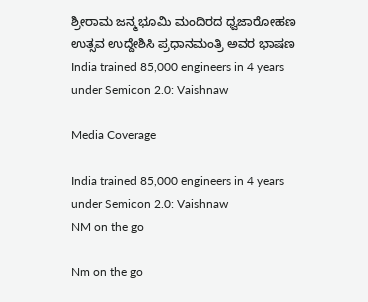ಶ್ರೀರಾಮ ಜನ್ಮಭೂಮಿ ಮಂದಿರದ ಧ್ವಜಾರೋಹಣ ಉತ್ಸವ ಉದ್ದೇಶಿಸಿ ಪ್ರಧಾನಮಂತ್ರಿ ಅವರ ಭಾಷಣ
India trained 85,000 engineers in 4 years under Semicon 2.0: Vaishnaw

Media Coverage

India trained 85,000 engineers in 4 years under Semicon 2.0: Vaishnaw
NM on the go

Nm on the go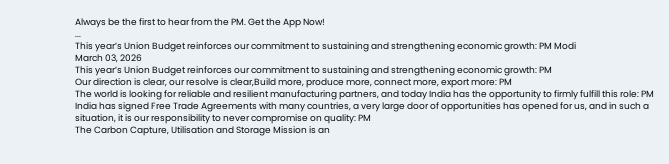Always be the first to hear from the PM. Get the App Now!
...
This year’s Union Budget reinforces our commitment to sustaining and strengthening economic growth: PM Modi
March 03, 2026
This year’s Union Budget reinforces our commitment to sustaining and strengthening economic growth: PM
Our direction is clear, our resolve is clear,Build more, produce more, connect more, export more: PM
The world is looking for reliable and resilient manufacturing partners, and today India has the opportunity to firmly fulfill this role: PM
India has signed Free Trade Agreements with many countries, a very large door of opportunities has opened for us, and in such a situation, it is our responsibility to never compromise on quality: PM
The Carbon Capture, Utilisation and Storage Mission is an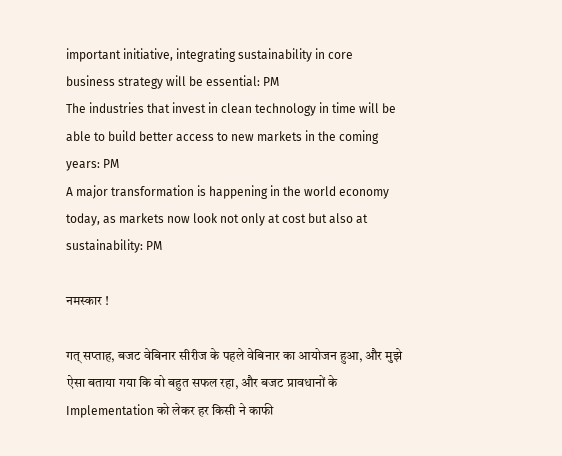important initiative, integrating sustainability in core business strategy will be essential: PM
The industries that invest in clean technology in time will be able to build better access to new markets in the coming years: PM
A major transformation is happening in the world economy today, as markets now look not only at cost but also at sustainability: PM

नमस्कार !

गत् सप्ताह, बजट वेबिनार सीरीज के पहले वेबिनार का आयोजन हुआ, और मुझे ऐसा बताया गया कि वो बहुत सफल रहा, और बजट प्रावधानों के Implementation को लेकर हर किसी ने काफी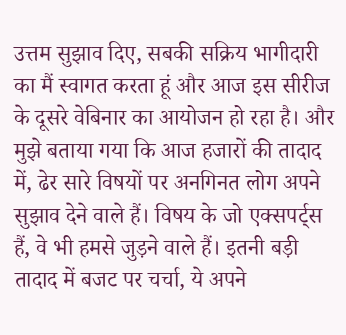उत्तम सुझाव दिए, सबकी सक्रिय भागीदारी का मैं स्वागत करता हूं और आज इस सीरीज के दूसरे वेबिनार का आयोजन हो रहा है। और मुझे बताया गया कि आज हजारों की तादाद में, ढेर सारे विषयों पर अनगिनत लोग अपने सुझाव देने वाले हैं। विषय के जो एक्सपर्ट्स हैं, वे भी हमसे जुड़ने वाले हैं। इतनी बड़ी तादाद में बजट पर चर्चा, ये अपने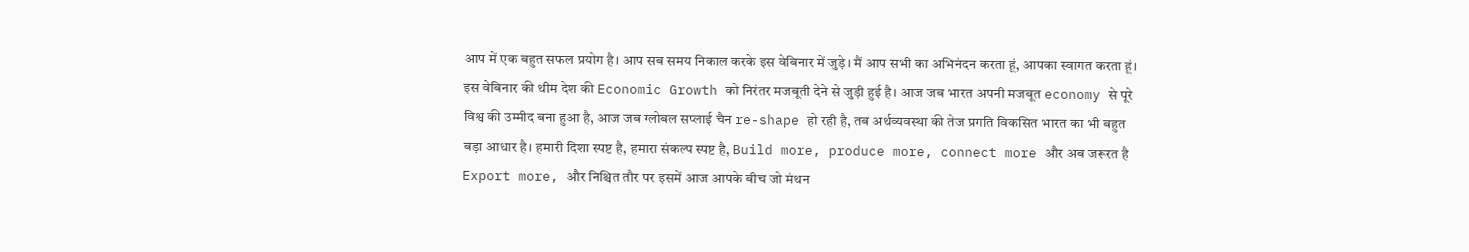आप में एक बहुत सफल प्रयोग है। आप सब समय निकाल करके इस वेबिनार में जुड़े। मैं आप सभी का अभिनंदन करता हूं, आपका स्वागत करता हूं। इस वेबिनार की थीम देश की Economic Growth को निरंतर मजबूती देने से जुड़ी हुई है। आज जब भारत अपनी मजबूत economy से पूरे विश्व की उम्मीद बना हुआ है, आज जब ग्लोबल सप्लाई चैन re-shape हो रही है, तब अर्थव्यवस्था की तेज प्रगति विकसित भारत का भी बहुत बड़ा आधार है। हमारी दिशा स्पष्ट है, हमारा संकल्प स्पष्ट है, Build more, produce more, connect more और अब जरूरत है Export more, और निश्चित तौर पर इसमें आज आपके बीच जो मंथन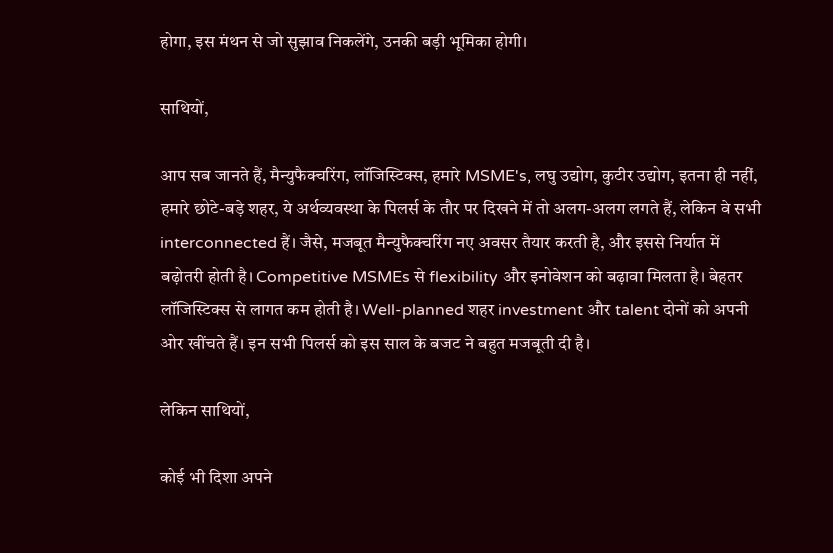होगा, इस मंथन से जो सुझाव निकलेंगे, उनकी बड़ी भूमिका होगी।

साथियों,

आप सब जानते हैं, मैन्युफैक्चरिंग, लॉजिस्टिक्स, हमारे MSME's, लघु उद्योग, कुटीर उद्योग, इतना ही नहीं, हमारे छोटे-बड़े शहर, ये अर्थव्यवस्था के पिलर्स के तौर पर दिखने में तो अलग-अलग लगते हैं, लेकिन वे सभी interconnected हैं। जैसे, मजबूत मैन्युफैक्चरिंग नए अवसर तैयार करती है, और इससे निर्यात में बढ़ोतरी होती है। Competitive MSMEs से flexibility और इनोवेशन को बढ़ावा मिलता है। बेहतर लॉजिस्टिक्स से लागत कम होती है। Well-planned शहर investment और talent दोनों को अपनी ओर खींचते हैं। इन सभी पिलर्स को इस साल के बजट ने बहुत मजबूती दी है।

लेकिन साथियों,

कोई भी दिशा अपने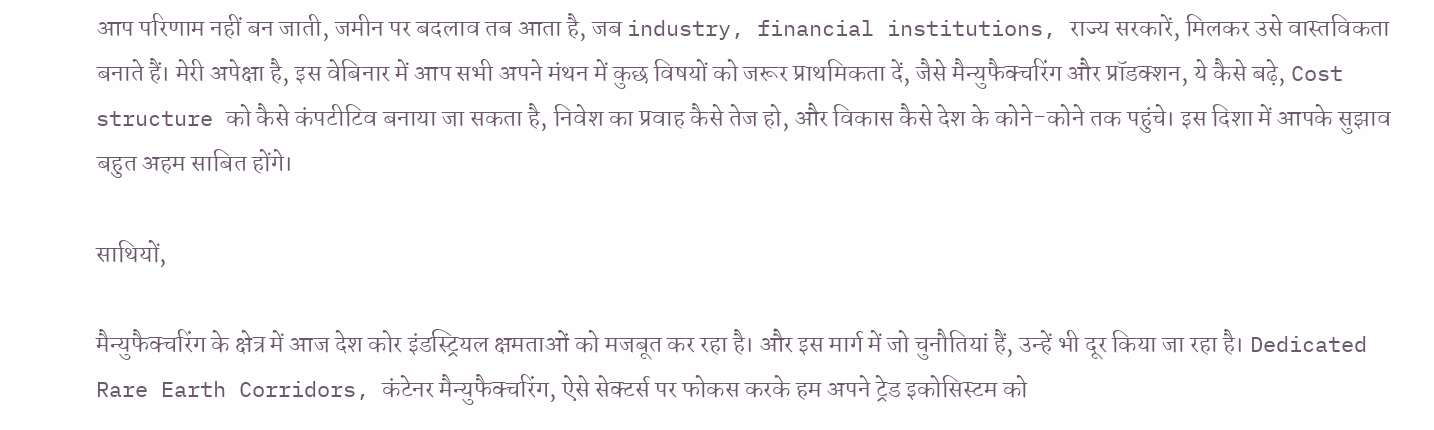आप परिणाम नहीं बन जाती, जमीन पर बदलाव तब आता है, जब industry, financial institutions, राज्य सरकारें, मिलकर उसे वास्तविकता बनाते हैं। मेरी अपेक्षा है, इस वेबिनार में आप सभी अपने मंथन में कुछ विषयों को जरूर प्राथमिकता दें, जैसे मैन्युफैक्चरिंग और प्रॉडक्शन, ये कैसे बढ़े, Cost structure को कैसे कंपटीटिव बनाया जा सकता है, निवेश का प्रवाह कैसे तेज हो, और विकास कैसे देश के कोने-कोने तक पहुंचे। इस दिशा में आपके सुझाव बहुत अहम साबित होंगे।

साथियों,

मैन्युफैक्चरिंग के क्षेत्र में आज देश कोर इंडस्ट्रियल क्षमताओं को मजबूत कर रहा है। और इस मार्ग में जो चुनौतियां हैं, उन्हें भी दूर किया जा रहा है। Dedicated Rare Earth Corridors, कंटेनर मैन्युफैक्चरिंग, ऐसे सेक्टर्स पर फोकस करके हम अपने ट्रेड इकोसिस्टम को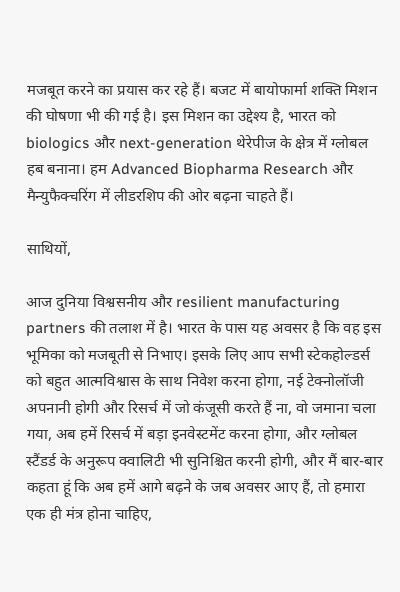मजबूत करने का प्रयास कर रहे हैं। बजट में बायोफार्मा शक्ति मिशन की घोषणा भी की गई है। इस मिशन का उद्देश्य है, भारत को biologics और next-generation थेरेपीज के क्षेत्र में ग्लोबल हब बनाना। हम Advanced Biopharma Research और मैन्युफैक्चरिंग में लीडरशिप की ओर बढ़ना चाहते हैं।

साथियों,

आज दुनिया विश्वसनीय और resilient manufacturing partners की तलाश में है। भारत के पास यह अवसर है कि वह इस भूमिका को मजबूती से निभाए। इसके लिए आप सभी स्टेकहोल्डर्स को बहुत आत्मविश्वास के साथ निवेश करना होगा, नई टेक्नोलॉजी अपनानी होगी और रिसर्च में जो कंजूसी करते हैं ना, वो जमाना चला गया, अब हमें रिसर्च में बड़ा इनवेस्टमेंट करना होगा, और ग्लोबल स्टैंडर्ड के अनुरूप क्वालिटी भी सुनिश्चित करनी होगी, और मैं बार-बार कहता हूं कि अब हमें आगे बढ़ने के जब अवसर आए हैं, तो हमारा एक ही मंत्र होना चाहिए,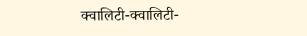क्वालिटी-क्वालिटी-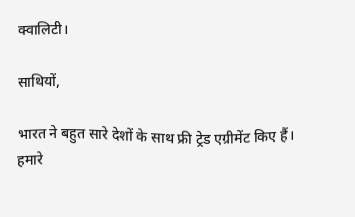क्वालिटी।

साथियों,

भारत ने बहुत सारे देशों के साथ फ्री ट्रेड एग्रीमेंट किए हैं। हमारे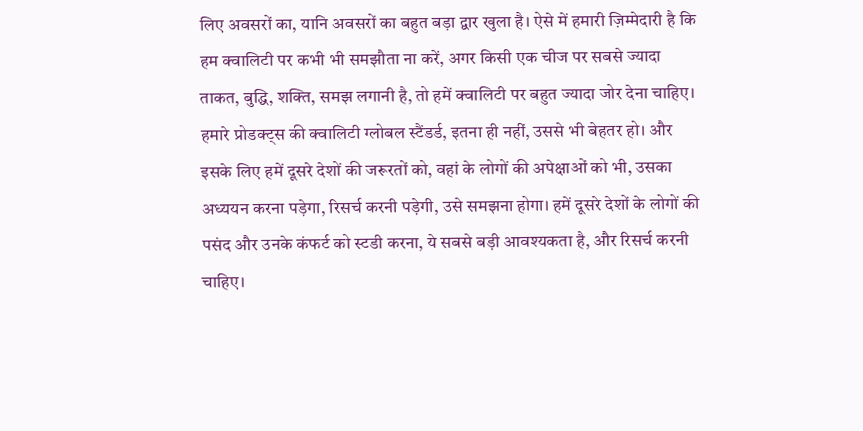लिए अवसरों का, यानि अवसरों का बहुत बड़ा द्वार खुला है। ऐसे में हमारी ज़िम्मेदारी है कि हम क्वालिटी पर कभी भी समझौता ना करें, अगर किसी एक चीज पर सबसे ज्यादा ताकत, बुद्धि, शक्ति, समझ लगानी है, तो हमें क्वालिटी पर बहुत ज्यादा जोर देना चाहिए। हमारे प्रोडक्ट्स की क्वालिटी ग्लोबल स्टैंडर्ड, इतना ही नहीं, उससे भी बेहतर हो। और इसके लिए हमें दूसरे देशों की जरूरतों को, वहां के लोगों की अपेक्षाओं को भी, उसका अध्ययन करना पड़ेगा, रिसर्च करनी पड़ेगी, उसे समझना होगा। हमें दूसरे देशों के लोगों की पसंद और उनके कंफर्ट को स्टडी करना, ये सबसे बड़ी आवश्यकता है, और रिसर्च करनी चाहिए।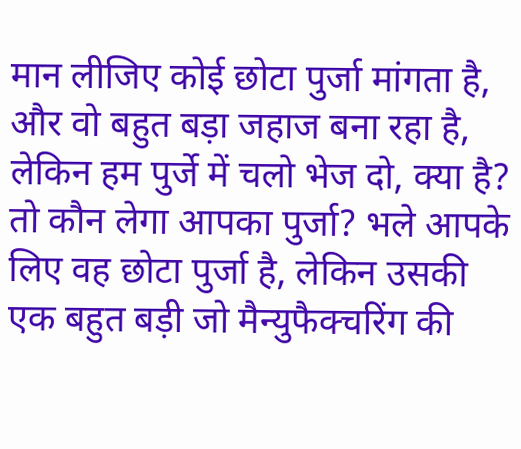मान लीजिए कोई छोटा पुर्जा मांगता है, और वो बहुत बड़ा जहाज बना रहा है, लेकिन हम पुर्जे में चलो भेज दो, क्या है? तो कौन लेगा आपका पुर्जा? भले आपके लिए वह छोटा पुर्जा है, लेकिन उसकी एक बहुत बड़ी जो मैन्युफैक्चरिंग की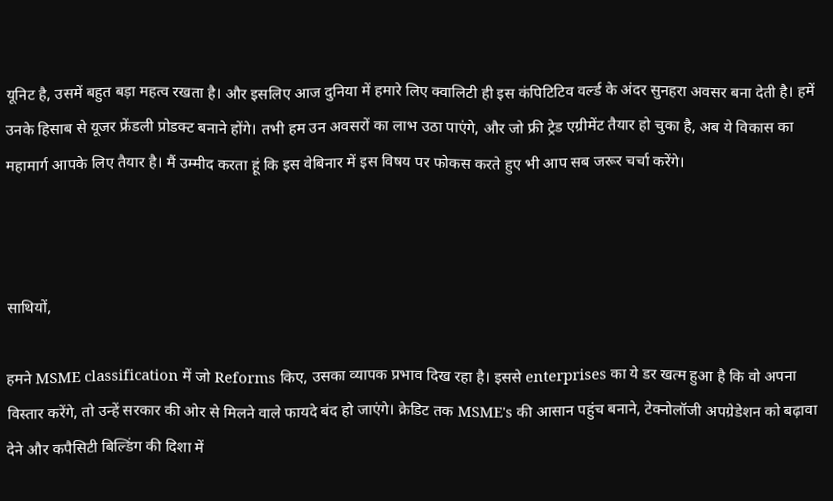यूनिट है, उसमें बहुत बड़ा महत्व रखता है। और इसलिए आज दुनिया में हमारे लिए क्वालिटी ही इस कंपिटिटिव वर्ल्ड के अंदर सुनहरा अवसर बना देती है। हमें उनके हिसाब से यूजर फ्रेंडली प्रोडक्ट बनाने होंगे। तभी हम उन अवसरों का लाभ उठा पाएंगे, और जो फ्री ट्रेड एग्रीमेंट तैयार हो चुका है, अब ये विकास का महामार्ग आपके लिए तैयार है। मैं उम्मीद करता हूं कि इस वेबिनार में इस विषय पर फोकस करते हुए भी आप सब जरूर चर्चा करेंगे।



साथियों,

हमने MSME classification में जो Reforms किए, उसका व्यापक प्रभाव दिख रहा है। इससे enterprises का ये डर खत्म हुआ है कि वो अपना विस्तार करेंगे, तो उन्हें सरकार की ओर से मिलने वाले फायदे बंद हो जाएंगे। क्रेडिट तक MSME's की आसान पहुंच बनाने, टेक्नोलॉजी अपग्रेडेशन को बढ़ावा देने और कपैसिटी बिल्डिंग की दिशा में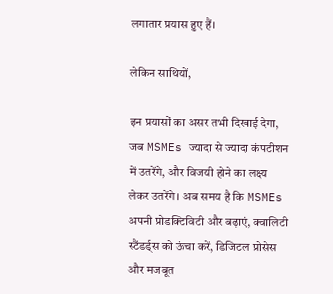लगातार प्रयास हुए हैं।

लेकिन साथियों,

इन प्रयासों का असर तभी दिखाई देगा, जब MSMEs ज्यादा से ज्यादा कंपटीशन में उतरेंगे, और विजयी होने का लक्ष्य लेकर उतरेंगे। अब समय है कि MSMEs अपनी प्रोडक्टिविटी और बढ़ाएं, क्वालिटी स्टैंडर्ड्स को ऊंचा करें, डिजिटल प्रोसेस और मजबूत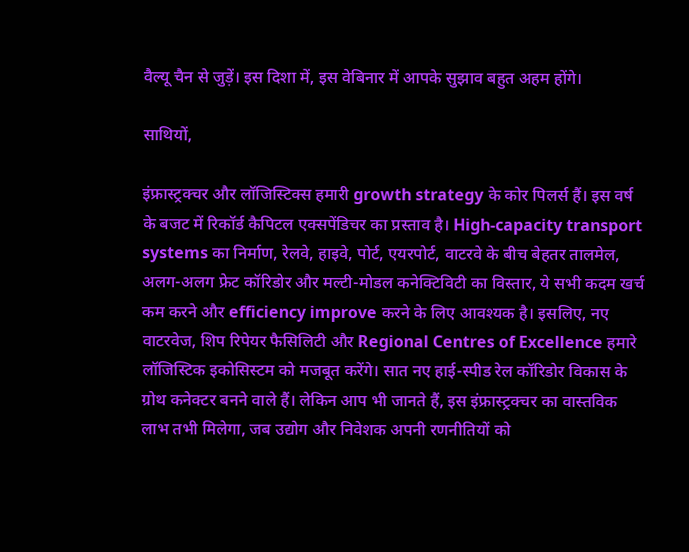वैल्यू चैन से जुड़ें। इस दिशा में, इस वेबिनार में आपके सुझाव बहुत अहम होंगे।

साथियों,

इंफ्रास्ट्रक्चर और लॉजिस्टिक्स हमारी growth strategy के कोर पिलर्स हैं। इस वर्ष के बजट में रिकॉर्ड कैपिटल एक्सपेंडिचर का प्रस्ताव है। High-capacity transport systems का निर्माण, रेलवे, हाइवे, पोर्ट, एयरपोर्ट, वाटरवे के बीच बेहतर तालमेल, अलग-अलग फ्रेट कॉरिडोर और मल्टी-मोडल कनेक्टिविटी का विस्तार, ये सभी कदम खर्च कम करने और efficiency improve करने के लिए आवश्यक है। इसलिए, नए वाटरवेज, शिप रिपेयर फैसिलिटी और Regional Centres of Excellence हमारे लॉजिस्टिक इकोसिस्टम को मजबूत करेंगे। सात नए हाई-स्पीड रेल कॉरिडोर विकास के ग्रोथ कनेक्टर बनने वाले हैं। लेकिन आप भी जानते हैं, इस इंफ्रास्ट्रक्चर का वास्तविक लाभ तभी मिलेगा, जब उद्योग और निवेशक अपनी रणनीतियों को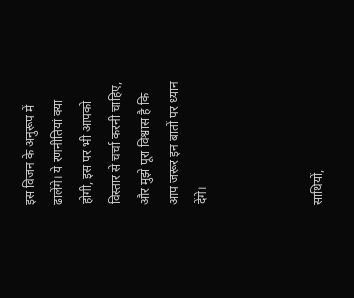इस विजन के अनुरूप में ढालेंगे। ये रणनीतियां क्या होगी, इस पर भी आपको विस्तार से चर्चा करनी चाहिए, और मुझे पूरा विश्वास है कि आप जरूर इन बातों पर ध्यान देंगे।



साथियों,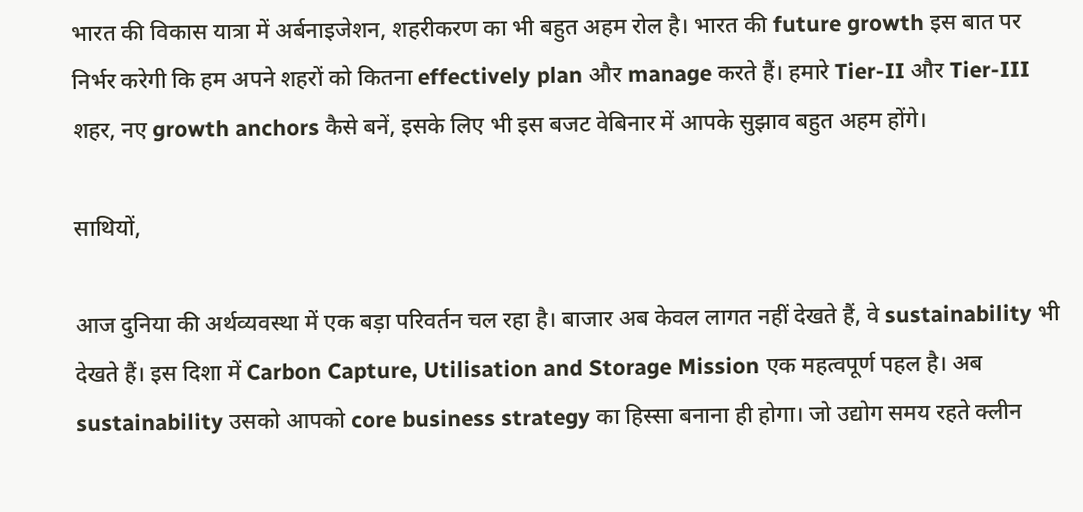भारत की विकास यात्रा में अर्बनाइजेशन, शहरीकरण का भी बहुत अहम रोल है। भारत की future growth इस बात पर निर्भर करेगी कि हम अपने शहरों को कितना effectively plan और manage करते हैं। हमारे Tier-II और Tier-III शहर, नए growth anchors कैसे बनें, इसके लिए भी इस बजट वेबिनार में आपके सुझाव बहुत अहम होंगे।

साथियों,

आज दुनिया की अर्थव्यवस्था में एक बड़ा परिवर्तन चल रहा है। बाजार अब केवल लागत नहीं देखते हैं, वे sustainability भी देखते हैं। इस दिशा में Carbon Capture, Utilisation and Storage Mission एक महत्वपूर्ण पहल है। अब sustainability उसको आपको core business strategy का हिस्सा बनाना ही होगा। जो उद्योग समय रहते क्लीन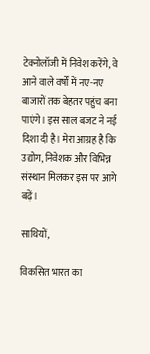टेक्नोलॉजी में निवेश करेंगे, वे आने वाले वर्षों में नए-नए बाजारों तक बेहतर पहुंच बना पाएंगे। इस साल बजट ने नई दिशा दी है। मेरा आग्रह है कि उद्योग, निवेशक और विभिन्न संस्थान मिलकर इस पर आगे बढ़ें।

साथियों,

विकसित भारत का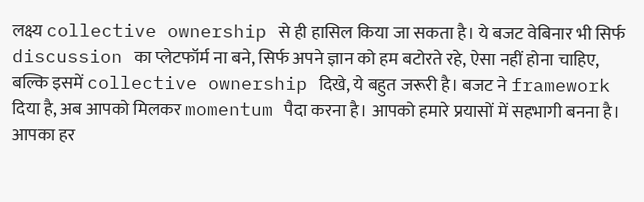लक्ष्य collective ownership से ही हासिल किया जा सकता है। ये बजट वेबिनार भी सिर्फ discussion का प्लेटफॉर्म ना बने, सिर्फ अपने ज्ञान को हम बटोरते रहे, ऐसा नहीं होना चाहिए, बल्कि इसमें collective ownership दिखे, ये बहुत जरूरी है। बजट ने framework दिया है, अब आपको मिलकर momentum पैदा करना है। आपको हमारे प्रयासों में सहभागी बनना है। आपका हर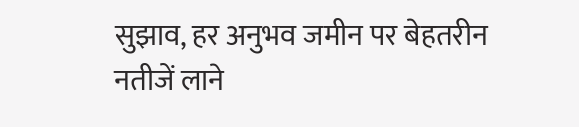सुझाव, हर अनुभव जमीन पर बेहतरीन नतीजें लाने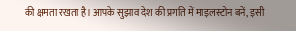की क्षमता रखता है। आपके सुझाव देश की प्रगति में माइलस्टोन बनें, इसी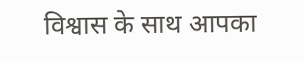विश्वास के साथ आपका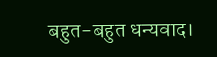बहुत-बहुत धन्यवाद।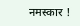नमस्कार !